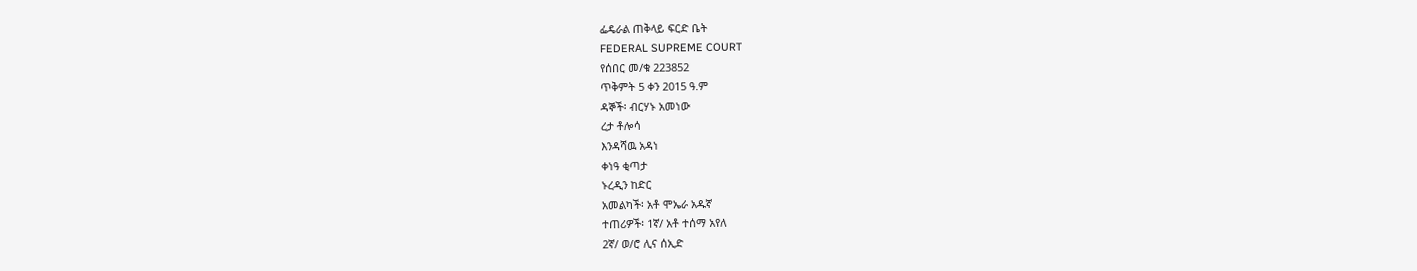ፌዴራል ጠቅላይ ፍርድ ቤት
FEDERAL SUPREME COURT
የሰበር መ/ቁ 223852
ጥቅምት 5 ቀን 2015 ዓ.ም
ዳኞች፡ ብርሃኑ አመነው
ረታ ቶሎሳ
እንዳሻዉ አዳነ
ቀነዓ ቂጣታ
ኑረዲን ከድር
አመልካች፡ አቶ ሞኤራ አዱኛ
ተጠሪዎች፡ 1ኛ/ አቶ ተሰማ አየለ
2ኛ/ ወ/ሮ ሊና ሰኢድ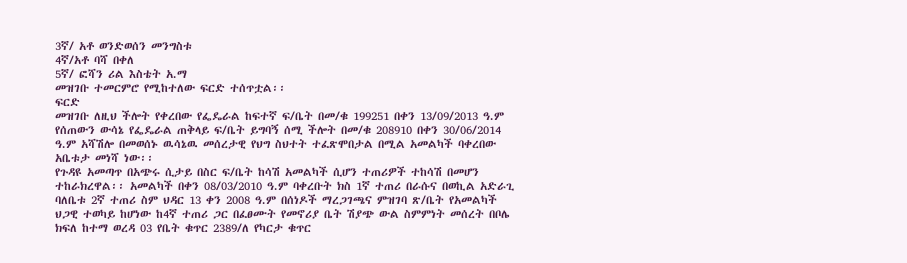3ኛ/ አቶ ወንድወሰን መንግስቱ
4ኛ/አቶ ባሻ በቀለ
5ኛ/ ፎሻን ሪል እስቴት አ.ማ
መዝገቡ ተመርምሮ የሚከተለው ፍርድ ተሰጥቷል፡፡
ፍርድ
መዝገቡ ለዚህ ችሎት የቀረበው የፌዴራል ከፍተኛ ፍ/ቤት በመ/ቁ 199251 በቀን 13/09/2013 ዓ.ም የሰጠውን ውሳኔ የፌዴራል ጠቅላይ ፍ/ቤት ይግባኝ ሰሚ ችሎት በመ/ቁ 208910 በቀን 30/06/2014 ዓ.ም አሻሽሎ በመወሰኑ ዉሳኔዉ መሰረታዊ የህግ ስህተት ተፈጽሞበታል በሚል አመልካች ባቀረበው አቤቱታ መነሻ ነው፡፡
የጉዳዩ አመጣጥ በአጭሩ ሲታይ በስር ፍ/ቤት ከሳሽ አመልካች ሲሆን ተጠሪዎች ተከሳሽ በመሆን ተከራክረዋል፡፡ አመልካች በቀን 08/03/2010 ዓ.ም ባቀረቡት ክስ 1ኛ ተጠሪ በራሱና በወኪል አድራጊ ባለቤቱ 2ኛ ተጠሪ ስም ህዳር 13 ቀን 2008 ዓ.ም በሰነዶች ማረጋገጫና ምዝገባ ጽ/ቤት የአመልካች ህጋዊ ተወካይ ከሆነው ከ4ኛ ተጠሪ ጋር በፈፀሙት የመኖሪያ ቤት ሽያጭ ውል ስምምነት መሰረት በቦሌ ክፍለ ከተማ ወረዳ 03 የቤት ቁጥር 2389/ለ የካርታ ቁጥር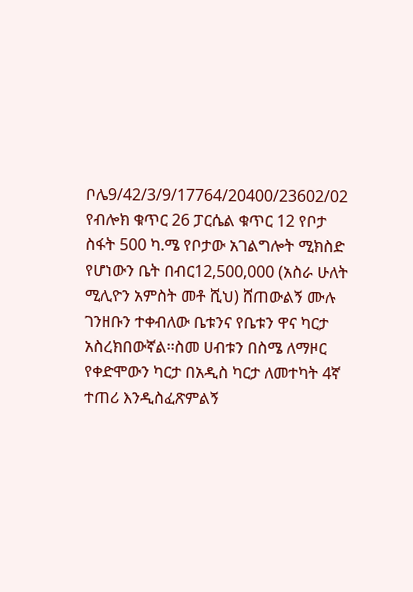ቦሌ9/42/3/9/17764/20400/23602/02 የብሎክ ቁጥር 26 ፓርሴል ቁጥር 12 የቦታ ስፋት 500 ካ.ሜ የቦታው አገልግሎት ሚክስድ የሆነውን ቤት በብር12‚500‚000 (አስራ ሁለት ሚሊዮን አምስት መቶ ሺህ) ሸጠውልኝ ሙሉ ገንዘቡን ተቀብለው ቤቱንና የቤቱን ዋና ካርታ አስረክበውኛል፡፡ስመ ሀብቱን በስሜ ለማዞር የቀድሞውን ካርታ በአዲስ ካርታ ለመተካት 4ኛ ተጠሪ እንዲስፈጽምልኝ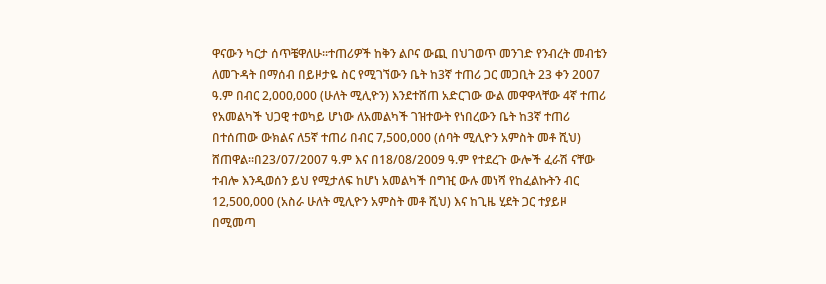ዋናውን ካርታ ሰጥቼዋለሁ፡፡ተጠሪዎች ከቅን ልቦና ውጪ በህገወጥ መንገድ የንብረት መብቴን ለመጉዳት በማሰብ በይዞታዬ ስር የሚገኘውን ቤት ከ3ኛ ተጠሪ ጋር መጋቢት 23 ቀን 2007 ዓ.ም በብር 2‚000‚000 (ሁለት ሚሊዮን) እንደተሸጠ አድርገው ውል መዋዋላቸው 4ኛ ተጠሪ የአመልካች ህጋዊ ተወካይ ሆነው ለአመልካች ገዝተውት የነበረውን ቤት ከ3ኛ ተጠሪ በተሰጠው ውክልና ለ5ኛ ተጠሪ በብር 7‚500‚000 (ሰባት ሚሊዮን አምስት መቶ ሺህ) ሸጠዋል፡፡በ23/07/2007 ዓ.ም እና በ18/08/2009 ዓ.ም የተደረጉ ውሎች ፈራሽ ናቸው ተብሎ እንዲወሰን ይህ የሚታለፍ ከሆነ አመልካች በግዢ ውሉ መነሻ የከፈልኩትን ብር 12‚500‚000 (አስራ ሁለት ሚሊዮን አምስት መቶ ሺህ) እና ከጊዜ ሂደት ጋር ተያይዞ በሚመጣ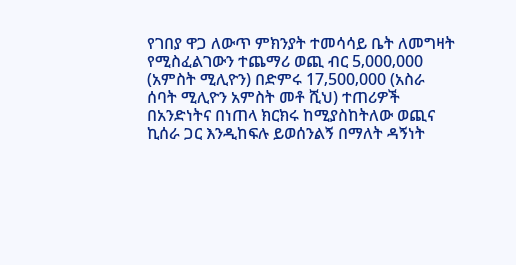የገበያ ዋጋ ለውጥ ምክንያት ተመሳሳይ ቤት ለመግዛት የሚስፈልገውን ተጨማሪ ወጪ ብር 5‚000‚000 (አምስት ሚሊዮን) በድምሩ 17‚500‚000 (አስራ ሰባት ሚሊዮን አምስት መቶ ሺህ) ተጠሪዎች በአንድነትና በነጠላ ክርክሩ ከሚያስከትለው ወጪና ኪሰራ ጋር እንዲከፍሉ ይወሰንልኝ በማለት ዳኝነት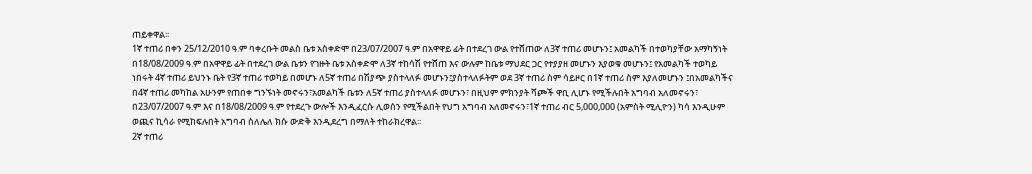ጠይቀዋል፡፡
1ኛ ተጠሪ በቀን 25/12/2010 ዓ.ም ባቀረቡት መልስ ቤቱ አስቀድሞ በ23/07/2007 ዓ.ም በአዋዋይ ፊት በተደረገ ውል የተሸጠው ለ3ኛ ተጠሪ መሆኑን፤ አመልካች በተወካያቸው አማካኝነት በ18/08/2009 ዓ.ም በአዋዋይ ፊት በተደረገ ውል ቤቱን የገዙት ቤቱ አስቀድሞ ለ3ኛ ተከሳሽ የተሸጠ እና ውሉም ከቤቱ ማህደር ጋር የተያያዘ መሆኑን እያወቁ መሆኑን፤ የአመልካች ተወካይ ነበሩት 4ኛ ተጠሪ ይህንኑ ቤት የ3ኛ ተጠሪ ተወካይ በመሆኑ ለ5ኛ ተጠሪ በሽያጭ ያስተላለፉ መሆኑን፤ያስተላለፉትም ወደ 3ኛ ተጠሪ ስም ሳይዞር በ1ኛ ተጠሪ ስም እያለመሆኑን ፤በአመልካችና በ4ኛ ተጠሪ መካከል አሁንም የጠበቀ ግንኙነት መኖሩን፣አመልካች ቤቱን ለ5ኛ ተጠሪ ያስተላለፉ መሆኑን፣ በዚህም ምክንያት ሻጮች ዋቢ ሊሆኑ የሚችሉበት አግባብ አለመኖሩን፣ በ23/07/2007 ዓ.ም እና በ18/08/2009 ዓ.ም የተደረጉ ውሎች እንዲፈርሱ ሊወሰን የሚችልበት የህግ አግባብ አለመኖሩን፣1ኛ ተጠሪ ብር 5,000,000 (አምስት ሚሊዮን) ካሳ እንዲሁም ወጪና ኪሳራ የሚከፍሉበት አግባብ ስለሌለ ክሱ ውድቅ እንዲደረግ በማለት ተከራክረዋል፡፡
2ኛ ተጠሪ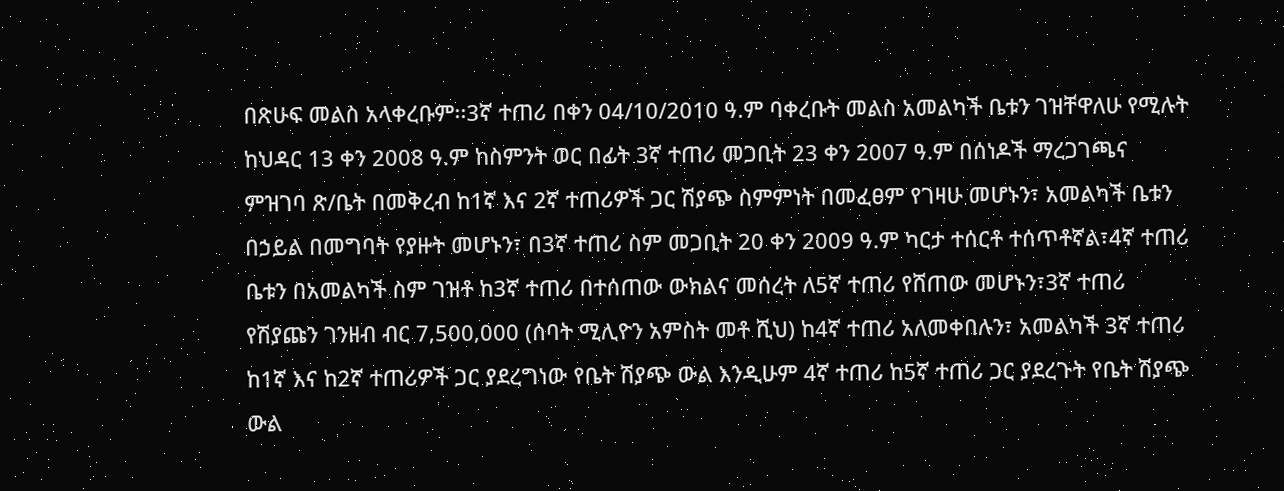በጽሁፍ መልስ አላቀረቡም፡፡3ኛ ተጠሪ በቀን 04/10/2010 ዓ.ም ባቀረቡት መልስ አመልካች ቤቱን ገዝቸዋለሁ የሚሉት ከህዳር 13 ቀን 2008 ዓ.ም ከስምንት ወር በፊት 3ኛ ተጠሪ መጋቢት 23 ቀን 2007 ዓ.ም በሰነዶች ማረጋገጫና ምዝገባ ጽ/ቤት በመቅረብ ከ1ኛ እና 2ኛ ተጠሪዎች ጋር ሽያጭ ስምምነት በመፈፀም የገዛሁ መሆኑን፣ አመልካች ቤቱን በኃይል በመግባት የያዙት መሆኑን፣ በ3ኛ ተጠሪ ስም መጋቢት 20 ቀን 2009 ዓ.ም ካርታ ተሰርቶ ተሰጥቶኛል፣4ኛ ተጠሪ ቤቱን በአመልካች ስም ገዝቶ ከ3ኛ ተጠሪ በተሰጠው ውክልና መሰረት ለ5ኛ ተጠሪ የሸጠው መሆኑን፣3ኛ ተጠሪ የሽያጩን ገንዘብ ብር 7‚500‚000 (ሰባት ሚሊዮን አምስት መቶ ሺህ) ከ4ኛ ተጠሪ አለመቀበሉን፣ አመልካች 3ኛ ተጠሪ ከ1ኛ እና ከ2ኛ ተጠሪዎች ጋር ያደረግነው የቤት ሽያጭ ውል እንዲሁም 4ኛ ተጠሪ ከ5ኛ ተጠሪ ጋር ያደረጉት የቤት ሽያጭ ውል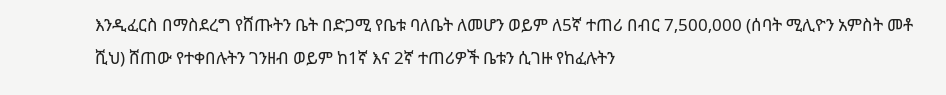እንዲፈርስ በማስደረግ የሸጡትን ቤት በድጋሚ የቤቱ ባለቤት ለመሆን ወይም ለ5ኛ ተጠሪ በብር 7‚500‚000 (ሰባት ሚሊዮን አምስት መቶ ሺህ) ሸጠው የተቀበሉትን ገንዘብ ወይም ከ1ኛ እና 2ኛ ተጠሪዎች ቤቱን ሲገዙ የከፈሉትን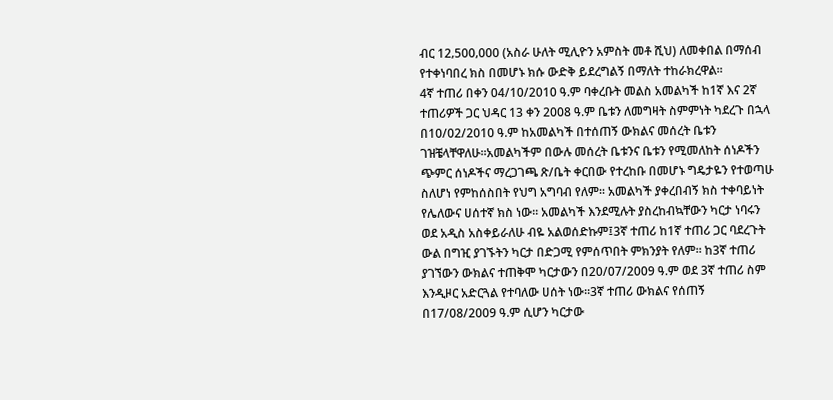ብር 12‚500‚000 (አስራ ሁለት ሚሊዮን አምስት መቶ ሺህ) ለመቀበል በማሰብ የተቀነባበረ ክስ በመሆኑ ክሱ ውድቅ ይደረግልኝ በማለት ተከራክረዋል፡፡
4ኛ ተጠሪ በቀን 04/10/2010 ዓ.ም ባቀረቡት መልስ አመልካች ከ1ኛ እና 2ኛ ተጠሪዎች ጋር ህዳር 13 ቀን 2008 ዓ.ም ቤቱን ለመግዛት ስምምነት ካደረጉ በኋላ በ10/02/2010 ዓ.ም ከአመልካች በተሰጠኝ ውክልና መሰረት ቤቱን ገዝቼላቸዋለሁ፡፡አመልካችም በውሉ መሰረት ቤቱንና ቤቱን የሚመለከት ሰነዶችን ጭምር ሰነዶችና ማረጋገጫ ጽ/ቤት ቀርበው የተረከቡ በመሆኑ ግዴታዬን የተወጣሁ ስለሆነ የምከሰስበት የህግ አግባብ የለም፡፡ አመልካች ያቀረበብኝ ክስ ተቀባይነት የሌለውና ሀሰተኛ ክስ ነው፡፡ አመልካች እንደሚሉት ያስረከብኳቸውን ካርታ ነባሩን ወደ አዲስ አስቀይራለሁ ብዬ አልወሰድኩም፤3ኛ ተጠሪ ከ1ኛ ተጠሪ ጋር ባደረጉት ውል በግዢ ያገኙትን ካርታ በድጋሚ የምሰጥበት ምክንያት የለም፡፡ ከ3ኛ ተጠሪ ያገኘውን ውክልና ተጠቅሞ ካርታውን በ20/07/2009 ዓ.ም ወደ 3ኛ ተጠሪ ስም እንዲዞር አድርጓል የተባለው ሀሰት ነው፡፡3ኛ ተጠሪ ውክልና የሰጠኝ በ17/08/2009 ዓ.ም ሲሆን ካርታው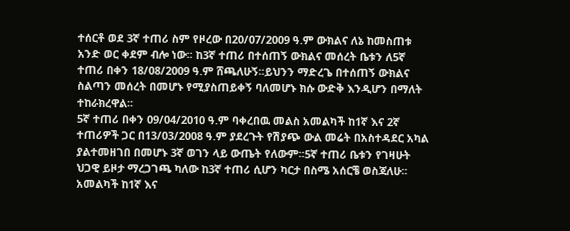ተሰርቶ ወደ 3ኛ ተጠሪ ስም የዞረው በ20/07/2009 ዓ.ም ውክልና ለኔ ከመስጠቱ አንድ ወር ቀደም ብሎ ነው፡፡ ከ3ኛ ተጠሪ በተሰጠኝ ውክልና መሰረት ቤቱን ለ5ኛ ተጠሪ በቀን 18/08/2009 ዓ.ም ሸጫለሁኝ፡፡ይህንን ማድረጌ በተሰጠኝ ውክልና ስልጣን መሰረት በመሆኑ የሚያስጠይቀኝ ባለመሆኑ ክሱ ውድቅ እንዲሆን በማለት ተከራክረዋል፡፡
5ኛ ተጠሪ በቀን 09/04/2010 ዓ.ም ባቀረበዉ መልስ አመልካች ከ1ኛ እና 2ኛ ተጠሪዎች ጋር በ13/03/2008 ዓ.ም ያደረጉት የሽያጭ ውል መሬት በአስተዳደር አካል ያልተመዘገበ በመሆኑ 3ኛ ወገን ላይ ውጤት የለውም፡፡5ኛ ተጠሪ ቤቱን የገዛሁት ህጋዊ ይዞታ ማረጋገጫ ካለው ከ3ኛ ተጠሪ ሲሆን ካርታ በስሜ አሰርቼ ወስጃለሁ፡፡አመልካች ከ1ኛ እና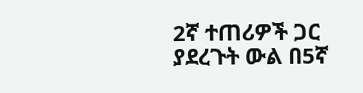2ኛ ተጠሪዎች ጋር ያደረጉት ውል በ5ኛ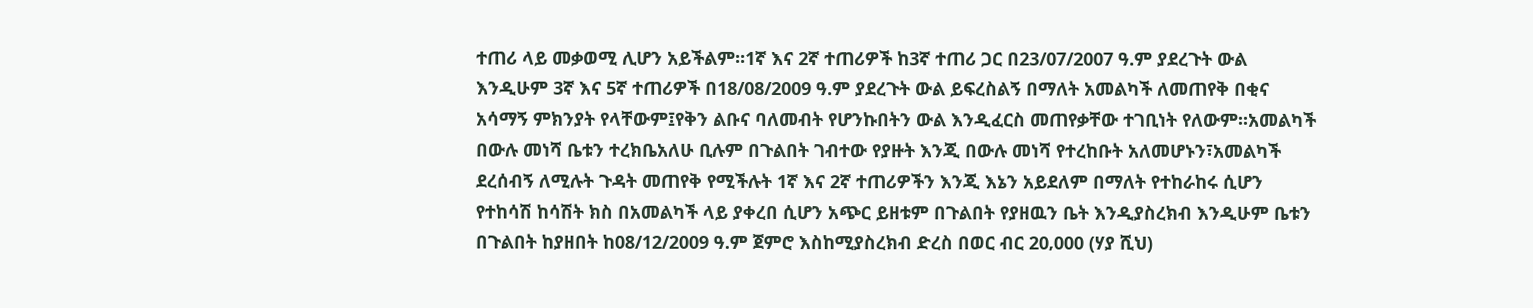ተጠሪ ላይ መቃወሚ ሊሆን አይችልም፡፡1ኛ እና 2ኛ ተጠሪዎች ከ3ኛ ተጠሪ ጋር በ23/07/2007 ዓ.ም ያደረጉት ውል እንዲሁም 3ኛ እና 5ኛ ተጠሪዎች በ18/08/2009 ዓ.ም ያደረጉት ውል ይፍረስልኝ በማለት አመልካች ለመጠየቅ በቂና አሳማኝ ምክንያት የላቸውም፤የቅን ልቡና ባለመብት የሆንኩበትን ውል እንዲፈርስ መጠየቃቸው ተገቢነት የለውም፡፡አመልካች በውሉ መነሻ ቤቱን ተረክቤአለሁ ቢሉም በጉልበት ገብተው የያዙት እንጂ በውሉ መነሻ የተረከቡት አለመሆኑን፣አመልካች ደረሰብኝ ለሚሉት ጉዳት መጠየቅ የሚችሉት 1ኛ እና 2ኛ ተጠሪዎችን እንጂ እኔን አይደለም በማለት የተከራከሩ ሲሆን የተከሳሽ ከሳሽት ክስ በአመልካች ላይ ያቀረበ ሲሆን አጭር ይዘቱም በጉልበት የያዘዉን ቤት እንዲያስረክብ እንዲሁም ቤቱን በጉልበት ከያዘበት ከ08/12/2009 ዓ.ም ጀምሮ እስከሚያስረክብ ድረስ በወር ብር 20‚000 (ሃያ ሺህ)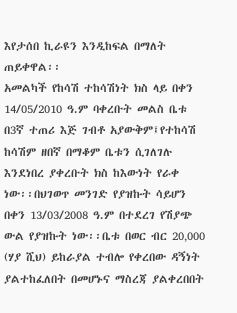እየታሰበ ኪራዩን እንዲከፍል በማለት ጠይቀዋል፡፡
አመልካች የከሳሽ ተከሳሽነት ክስ ላይ በቀን 14/05/2010 ዓ.ም ባቀረቡት መልስ ቤቱ በ3ኛ ተጠሪ እጅ ገብቶ አያውቅም፤የተከሳሽ ከሳሽም ዘበኛ በማቆም ቤቱን ሲገለገሉ እንደነበረ ያቀረቡት ክስ ከእውነት የራቀ ነው፡፡በህገወጥ መንገድ የያዝኩት ሳይሆን በቀን 13/03/2008 ዓ.ም በተደረገ የሽያጭ ውል የያዝኩት ነው፡፡ቤቱ በወር ብር 20‚000 (ሃያ ሺህ) ይከራያል ተብሎ የቀረበው ዳኝነት ያልተከፈለበት በመሆኑና ማስረጃ ያልቀረበበት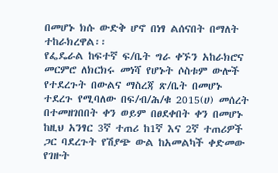በመሆኑ ክሱ ውድቅ ሆኖ በነፃ ልሰናበት በማለት ተከራክረዋል፡፡
የፌዴራል ከፍተኛ ፍ/ቤት ግራ ቀኙን አከራክሮና መርምሮ ለክርክሩ መነሻ የሆኑት ሶስቱም ውሎች የተደረጉት በውልና ማስረጃ ጽ/ቤት በመሆኑ ተደረጉ የሚባለው በፍ/ብ/ሕ/ቁ 2015(ሀ) መሰረት በተመዘገበበት ቀን ወይም በፀደቀበት ቀን በመሆኑ ከዚህ አንፃር 3ኛ ተጠሪ ከ1ኛ እና 2ኛ ተጠሪዎች ጋር ባደረጉት የሽያጭ ውል ከአመልካች ቀድመው የገዙት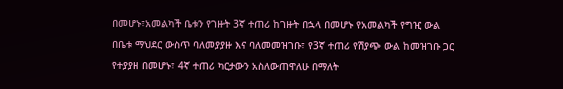በመሆኑ፣አመልካች ቤቱን የገዙት 3ኛ ተጠሪ ከገዙት በኋላ በመሆኑ የአመልካች የግዢ ውል በቤቱ ማህደር ውስጥ ባለመያያዙ እና ባለመመዝገቡ፣ የ3ኛ ተጠሪ የሽያጭ ውል ከመዝገቡ ጋር የተያያዘ በመሆኑ፣ 4ኛ ተጠሪ ካርታውን አስለውጠዋለሁ በማለት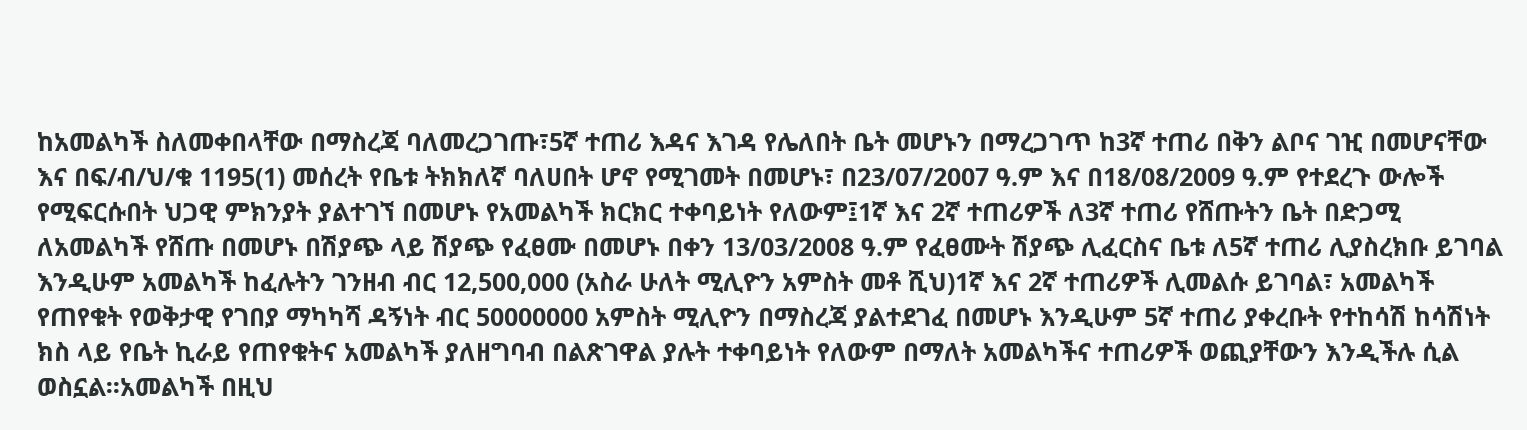ከአመልካች ስለመቀበላቸው በማስረጃ ባለመረጋገጡ፣5ኛ ተጠሪ እዳና እገዳ የሌለበት ቤት መሆኑን በማረጋገጥ ከ3ኛ ተጠሪ በቅን ልቦና ገዢ በመሆናቸው እና በፍ/ብ/ህ/ቁ 1195(1) መሰረት የቤቱ ትክክለኛ ባለሀበት ሆኖ የሚገመት በመሆኑ፣ በ23/07/2007 ዓ.ም እና በ18/08/2009 ዓ.ም የተደረጉ ውሎች የሚፍርሱበት ህጋዊ ምክንያት ያልተገኘ በመሆኑ የአመልካች ክርክር ተቀባይነት የለውም፤1ኛ እና 2ኛ ተጠሪዎች ለ3ኛ ተጠሪ የሸጡትን ቤት በድጋሚ ለአመልካች የሸጡ በመሆኑ በሽያጭ ላይ ሽያጭ የፈፀሙ በመሆኑ በቀን 13/03/2008 ዓ.ም የፈፀሙት ሽያጭ ሊፈርስና ቤቱ ለ5ኛ ተጠሪ ሊያስረክቡ ይገባል እንዲሁም አመልካች ከፈሉትን ገንዘብ ብር 12,500,000 (አስራ ሁለት ሚሊዮን አምስት መቶ ሺህ)1ኛ እና 2ኛ ተጠሪዎች ሊመልሱ ይገባል፣ አመልካች የጠየቁት የወቅታዊ የገበያ ማካካሻ ዳኝነት ብር 50000000 አምስት ሚሊዮን በማስረጃ ያልተደገፈ በመሆኑ እንዲሁም 5ኛ ተጠሪ ያቀረቡት የተከሳሽ ከሳሽነት ክስ ላይ የቤት ኪራይ የጠየቁትና አመልካች ያለዘግባብ በልጽገዋል ያሉት ተቀባይነት የለውም በማለት አመልካችና ተጠሪዎች ወጪያቸውን እንዲችሉ ሲል ወስኗል፡፡አመልካች በዚህ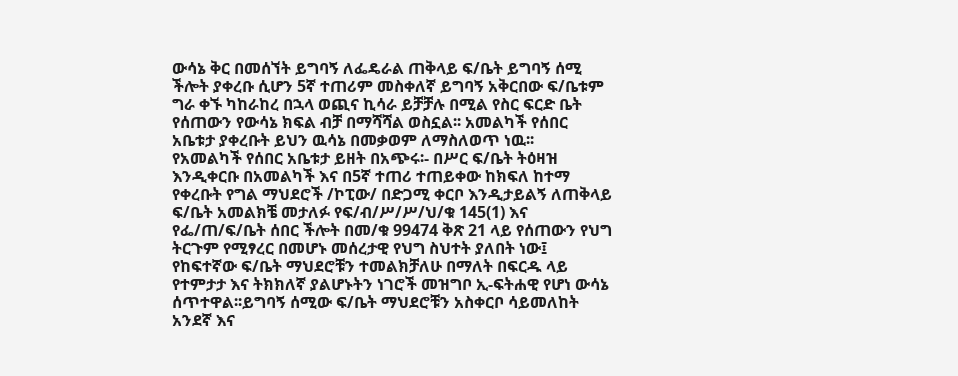ውሳኔ ቅር በመሰኘት ይግባኝ ለፌዴራል ጠቅላይ ፍ/ቤት ይግባኝ ሰሚ ችሎት ያቀረቡ ሲሆን 5ኛ ተጠሪም መስቀለኛ ይግባኝ አቅርበው ፍ/ቤቱም ግራ ቀኙ ካከራከረ በኋላ ወጪና ኪሳራ ይቻቻሉ በሚል የስር ፍርድ ቤት የሰጠውን የውሳኔ ክፍል ብቻ በማሻሻል ወስኗል፡፡ አመልካች የሰበር አቤቱታ ያቀረቡት ይህን ዉሳኔ በመቃወም ለማስለወጥ ነዉ፡፡
የአመልካች የሰበር አቤቱታ ይዘት በአጭሩ፡- በሥር ፍ/ቤት ትዕዛዝ እንዲቀርቡ በአመልካች እና በ5ኛ ተጠሪ ተጠይቀው ከክፍለ ከተማ የቀረቡት የግል ማህደሮች /ኮፒው/ በድጋሚ ቀርቦ እንዲታይልኝ ለጠቅላይ ፍ/ቤት አመልክቼ መታለፉ የፍ/ብ/ሥ/ሥ/ህ/ቁ 145(1) እና የፌ/ጠ/ፍ/ቤት ሰበር ችሎት በመ/ቁ 99474 ቅጽ 21 ላይ የሰጠውን የህግ ትርጉም የሚፃረር በመሆኑ መሰረታዊ የህግ ስህተት ያለበት ነው፤ የከፍተኛው ፍ/ቤት ማህደሮቹን ተመልክቻለሁ በማለት በፍርዱ ላይ የተምታታ እና ትክክለኛ ያልሆኑትን ነገሮች መዝግቦ ኢ-ፍትሐዊ የሆነ ውሳኔ ሰጥተዋል፡፡ይግባኝ ሰሚው ፍ/ቤት ማህደሮቹን አስቀርቦ ሳይመለከት አንደኛ እና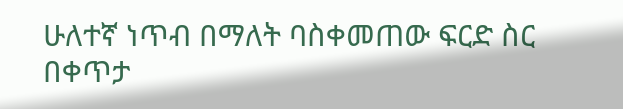ሁለተኛ ነጥብ በማለት ባስቀመጠው ፍርድ ስር በቀጥታ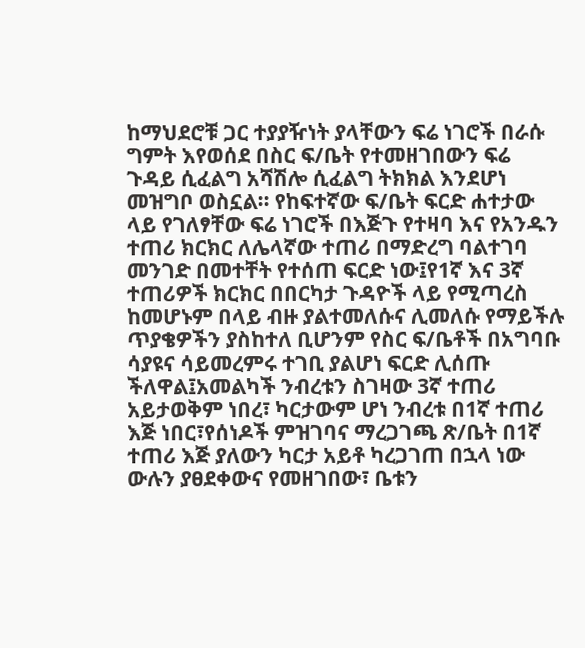ከማህደሮቹ ጋር ተያያዥነት ያላቸውን ፍሬ ነገሮች በራሱ ግምት እየወሰደ በስር ፍ/ቤት የተመዘገበውን ፍሬ ጉዳይ ሲፈልግ አሻሽሎ ሲፈልግ ትክክል እንደሆነ መዝግቦ ወስኗል፡፡ የከፍተኛው ፍ/ቤት ፍርድ ሐተታው ላይ የገለፃቸው ፍሬ ነገሮች በእጅጉ የተዛባ እና የአንዱን ተጠሪ ክርክር ለሌላኛው ተጠሪ በማድረግ ባልተገባ መንገድ በመተቸት የተሰጠ ፍርድ ነው፤የ1ኛ እና 3ኛ ተጠሪዎች ክርክር በበርካታ ጉዳዮች ላይ የሚጣረስ ከመሆኑም በላይ ብዙ ያልተመለሱና ሊመለሱ የማይችሉ ጥያቄዎችን ያስከተለ ቢሆንም የስር ፍ/ቤቶች በአግባቡ ሳያዩና ሳይመረምሩ ተገቢ ያልሆነ ፍርድ ሊሰጡ ችለዋል፤አመልካች ንብረቱን ስገዛው 3ኛ ተጠሪ አይታወቅም ነበረ፣ ካርታውም ሆነ ንብረቱ በ1ኛ ተጠሪ እጅ ነበር፣የሰነዶች ምዝገባና ማረጋገጫ ጽ/ቤት በ1ኛ ተጠሪ እጅ ያለውን ካርታ አይቶ ካረጋገጠ በኋላ ነው ውሉን ያፀደቀውና የመዘገበው፣ ቤቱን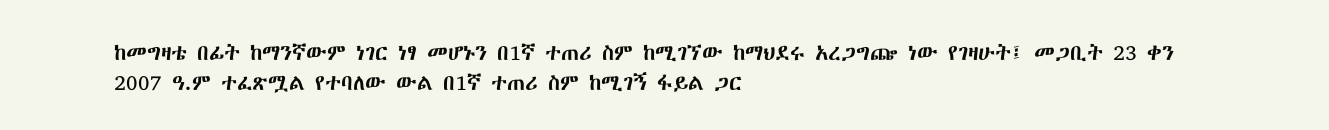ከመግዛቴ በፊት ከማንኛውም ነገር ነፃ መሆኑን በ1ኛ ተጠሪ ስም ከሚገኘው ከማህደሩ አረጋግጬ ነው የገዛሁት፤ መጋቢት 23 ቀን 2007 ዓ.ም ተፈጽሟል የተባለው ውል በ1ኛ ተጠሪ ስም ከሚገኝ ፋይል ጋር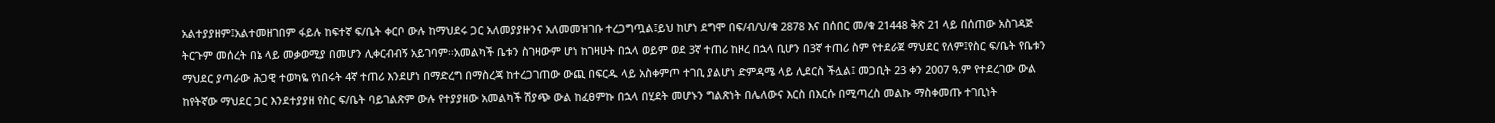አልተያያዘም፤አልተመዘገበም ፋይሉ ከፍተኛ ፍ/ቤት ቀርቦ ውሉ ከማህደሩ ጋር አለመያያዙንና አለመመዝገቡ ተረጋግጧል፤ይህ ከሆነ ደግሞ በፍ/ብ/ህ/ቁ 2878 እና በሰበር መ/ቁ 21448 ቅጽ 21 ላይ በሰጠው አስገዳጅ ትርጉም መሰረት በኔ ላይ መቃወሚያ በመሆን ሊቀርብብኝ አይገባም፡፡አመልካች ቤቱን ስገዛውም ሆነ ከገዛሁት በኋላ ወይም ወደ 3ኛ ተጠሪ ከዞረ በኋላ ቢሆን በ3ኛ ተጠሪ ስም የተደራጀ ማህደር የለም፤የስር ፍ/ቤት የቤቱን ማህደር ያጣራው ሕጋዊ ተወካዬ የነበሩት 4ኛ ተጠሪ እንደሆነ በማድረግ በማስረጃ ከተረጋገጠው ውጪ በፍርዱ ላይ አስቀምጦ ተገቢ ያልሆነ ድምዳሜ ላይ ሊደርስ ችሏል፤ መጋቢት 23 ቀን 2007 ዓ.ም የተደረገው ውል ከየትኛው ማህደር ጋር እንደተያያዘ የስር ፍ/ቤት ባይገልጽም ውሉ የተያያዘው አመልካች ሽያጭ ውል ከፈፀምኩ በኋላ በሂደት መሆኑን ግልጽነት በሌለውና እርስ በእርሱ በሚጣረስ መልኩ ማስቀመጡ ተገቢነት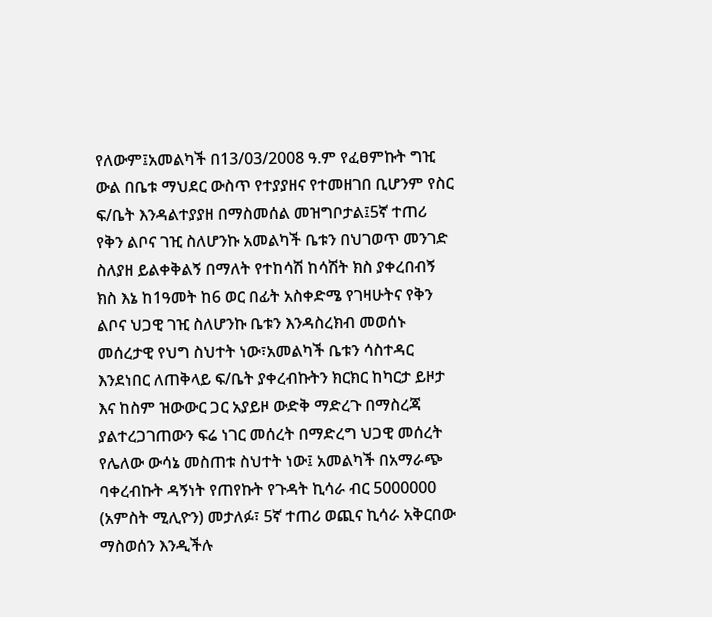የለውም፤አመልካች በ13/03/2008 ዓ.ም የፈፀምኩት ግዢ ውል በቤቱ ማህደር ውስጥ የተያያዘና የተመዘገበ ቢሆንም የስር ፍ/ቤት እንዳልተያያዘ በማስመሰል መዝግቦታል፤5ኛ ተጠሪ የቅን ልቦና ገዢ ስለሆንኩ አመልካች ቤቱን በህገወጥ መንገድ ስለያዘ ይልቀቅልኝ በማለት የተከሳሽ ከሳሽት ክስ ያቀረበብኝ ክስ እኔ ከ1ዓመት ከ6 ወር በፊት አስቀድሜ የገዛሁትና የቅን ልቦና ህጋዊ ገዢ ስለሆንኩ ቤቱን እንዳስረክብ መወሰኑ መሰረታዊ የህግ ስህተት ነው፣አመልካች ቤቱን ሳስተዳር እንደነበር ለጠቅላይ ፍ/ቤት ያቀረብኩትን ክርክር ከካርታ ይዞታ እና ከስም ዝውውር ጋር አያይዞ ውድቅ ማድረጉ በማስረጃ ያልተረጋገጠውን ፍሬ ነገር መሰረት በማድረግ ህጋዊ መሰረት የሌለው ውሳኔ መስጠቱ ስህተት ነው፤ አመልካች በአማራጭ ባቀረብኩት ዳኝነት የጠየኩት የጉዳት ኪሳራ ብር 5000000 (አምስት ሚሊዮን) መታለፉ፣ 5ኛ ተጠሪ ወጪና ኪሳራ አቅርበው ማስወሰን እንዲችሉ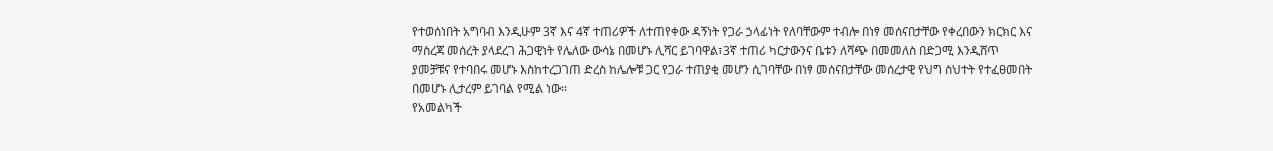የተወሰነበት አግባብ እንዲሁም 3ኛ እና 4ኛ ተጠሪዎች ለተጠየቀው ዳኝነት የጋራ ኃላፊነት የለባቸውም ተብሎ በነፃ መሰናበታቸው የቀረበውን ክርክር እና ማስረጃ መሰረት ያላደረገ ሕጋዊነት የሌለው ውሳኔ በመሆኑ ሊሻር ይገባዋል፣3ኛ ተጠሪ ካርታውንና ቤቱን ለሻጭ በመመለስ በድጋሚ እንዲሸጥ ያመቻቹና የተባበሩ መሆኑ እስከተረጋገጠ ድረስ ከሌሎቹ ጋር የጋራ ተጠያቂ መሆን ሲገባቸው በነፃ መሰናበታቸው መሰረታዊ የህግ ስህተት የተፈፀመበት በመሆኑ ሊታረም ይገባል የሚል ነው፡፡
የአመልካች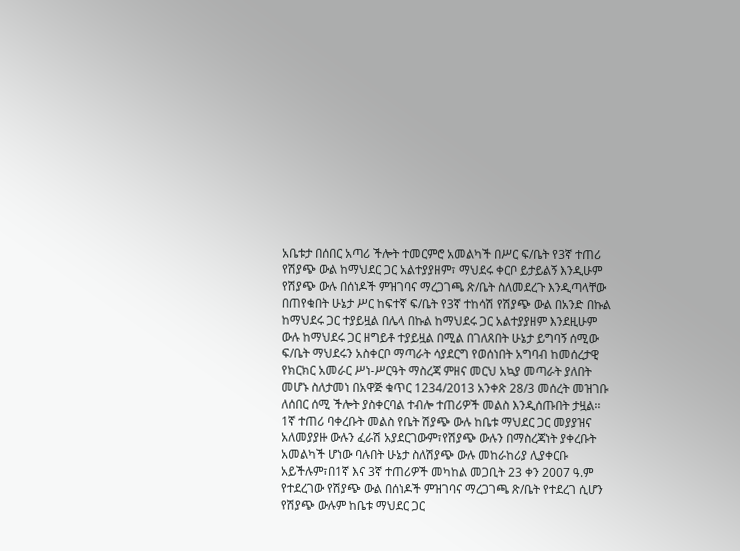አቤቱታ በሰበር አጣሪ ችሎት ተመርምሮ አመልካች በሥር ፍ/ቤት የ3ኛ ተጠሪ የሽያጭ ውል ከማህደር ጋር አልተያያዘም፣ ማህደሩ ቀርቦ ይታይልኝ እንዲሁም የሽያጭ ውሉ በሰነዶች ምዝገባና ማረጋገጫ ጽ/ቤት ስለመደረጉ እንዲጣላቸው በጠየቁበት ሁኔታ ሥር ከፍተኛ ፍ/ቤት የ3ኛ ተከሳሽ የሽያጭ ውል በአንድ በኩል ከማህደሩ ጋር ተያይዟል በሌላ በኩል ከማህደሩ ጋር አልተያያዘም እንደዚሁም ውሉ ከማህደሩ ጋር ዘግይቶ ተያይዟል በሚል በገለጸበት ሁኔታ ይግባኝ ሰሚው ፍ/ቤት ማህደሩን አስቀርቦ ማጣራት ሳያደርግ የወሰነበት አግባብ ከመሰረታዊ የክርክር አመራር ሥነ-ሥርዓት ማስረጃ ምዘና መርህ አኳያ መጣራት ያለበት መሆኑ ስለታመነ በአዋጅ ቁጥር 1234/2013 አንቀጽ 28/3 መሰረት መዝገቡ ለሰበር ሰሚ ችሎት ያስቀርባል ተብሎ ተጠሪዎች መልስ እንዲሰጡበት ታዟል፡፡
1ኛ ተጠሪ ባቀረቡት መልስ የቤት ሽያጭ ውሉ ከቤቱ ማህደር ጋር መያያዝና አለመያያዙ ውሉን ፈራሽ አያደርገውም፣የሽያጭ ውሉን በማስረጃነት ያቀረቡት አመልካች ሆነው ባሉበት ሁኔታ ስለሽያጭ ውሉ መከራከሪያ ሊያቀርቡ አይችሉም፣በ1ኛ እና 3ኛ ተጠሪዎች መካከል መጋቢት 23 ቀን 2007 ዓ.ም የተደረገው የሽያጭ ውል በሰነዶች ምዝገባና ማረጋገጫ ጽ/ቤት የተደረገ ሲሆን የሽያጭ ውሉም ከቤቱ ማህደር ጋር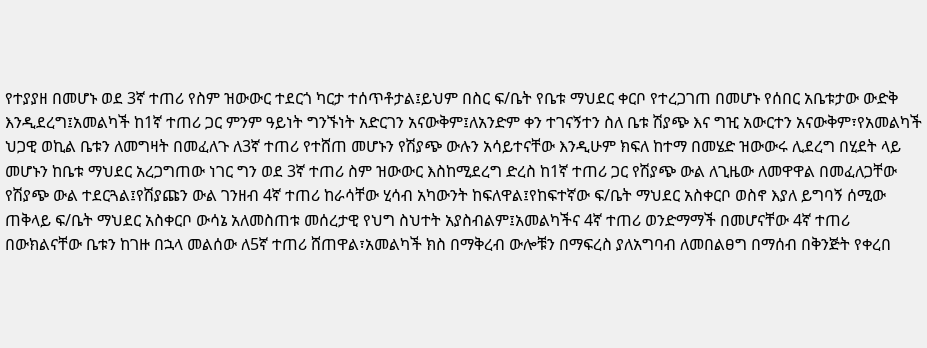የተያያዘ በመሆኑ ወደ 3ኛ ተጠሪ የስም ዝውውር ተደርጎ ካርታ ተሰጥቶታል፤ይህም በስር ፍ/ቤት የቤቱ ማህደር ቀርቦ የተረጋገጠ በመሆኑ የሰበር አቤቱታው ውድቅ እንዲደረግ፤አመልካች ከ1ኛ ተጠሪ ጋር ምንም ዓይነት ግንኙነት አድርገን አናውቅም፤ለአንድም ቀን ተገናኝተን ስለ ቤቱ ሽያጭ እና ግዢ አውርተን አናውቅም፣የአመልካች ህጋዊ ወኪል ቤቱን ለመግዛት በመፈለጉ ለ3ኛ ተጠሪ የተሸጠ መሆኑን የሽያጭ ውሉን አሳይተናቸው እንዲሁም ክፍለ ከተማ በመሄድ ዝውውሩ ሊደረግ በሂደት ላይ መሆኑን ከቤቱ ማህደር አረጋግጠው ነገር ግን ወደ 3ኛ ተጠሪ ስም ዝውውር እስከሚደረግ ድረስ ከ1ኛ ተጠሪ ጋር የሽያጭ ውል ለጊዜው ለመዋዋል በመፈለጋቸው የሽያጭ ውል ተደርጓል፤የሽያጩን ውል ገንዘብ 4ኛ ተጠሪ ከራሳቸው ሂሳብ አካውንት ከፍለዋል፤የከፍተኛው ፍ/ቤት ማህደር አስቀርቦ ወስኖ እያለ ይግባኝ ሰሚው ጠቅላይ ፍ/ቤት ማህደር አስቀርቦ ውሳኔ አለመስጠቱ መሰረታዊ የህግ ስህተት አያስብልም፤አመልካችና 4ኛ ተጠሪ ወንድማማች በመሆናቸው 4ኛ ተጠሪ በውክልናቸው ቤቱን ከገዙ በኋላ መልሰው ለ5ኛ ተጠሪ ሸጠዋል፣አመልካች ክስ በማቅረብ ውሎቹን በማፍረስ ያለአግባብ ለመበልፀግ በማሰብ በቅንጅት የቀረበ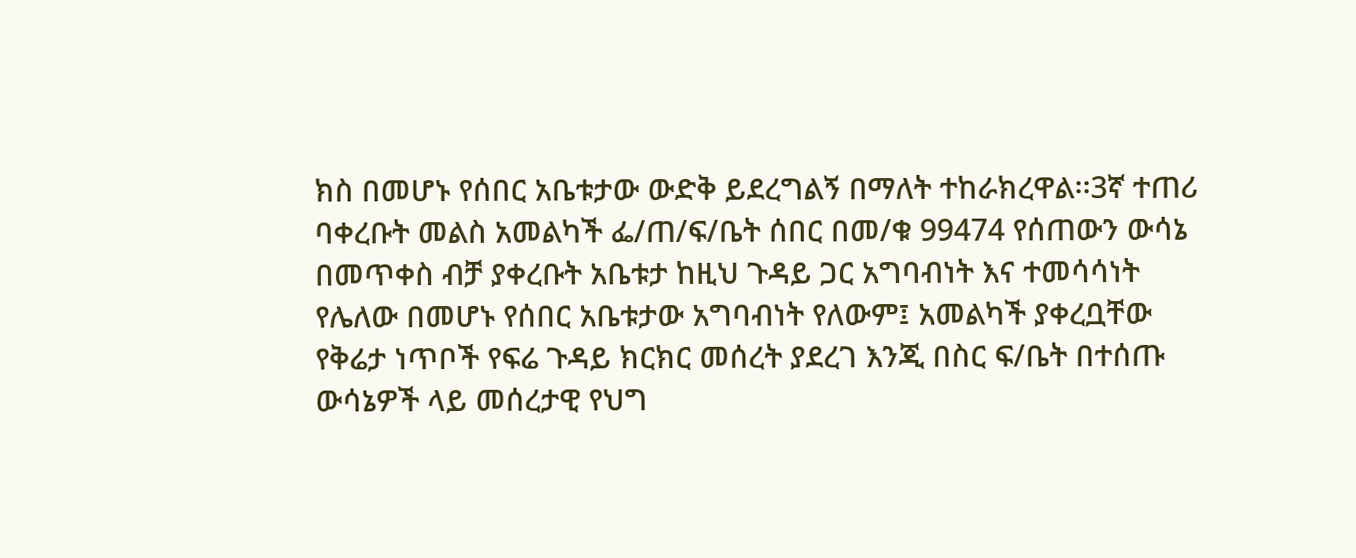ክስ በመሆኑ የሰበር አቤቱታው ውድቅ ይደረግልኝ በማለት ተከራክረዋል፡፡3ኛ ተጠሪ ባቀረቡት መልስ አመልካች ፌ/ጠ/ፍ/ቤት ሰበር በመ/ቁ 99474 የሰጠውን ውሳኔ በመጥቀስ ብቻ ያቀረቡት አቤቱታ ከዚህ ጉዳይ ጋር አግባብነት እና ተመሳሳነት የሌለው በመሆኑ የሰበር አቤቱታው አግባብነት የለውም፤ አመልካች ያቀረቧቸው የቅሬታ ነጥቦች የፍሬ ጉዳይ ክርክር መሰረት ያደረገ እንጂ በስር ፍ/ቤት በተሰጡ ውሳኔዎች ላይ መሰረታዊ የህግ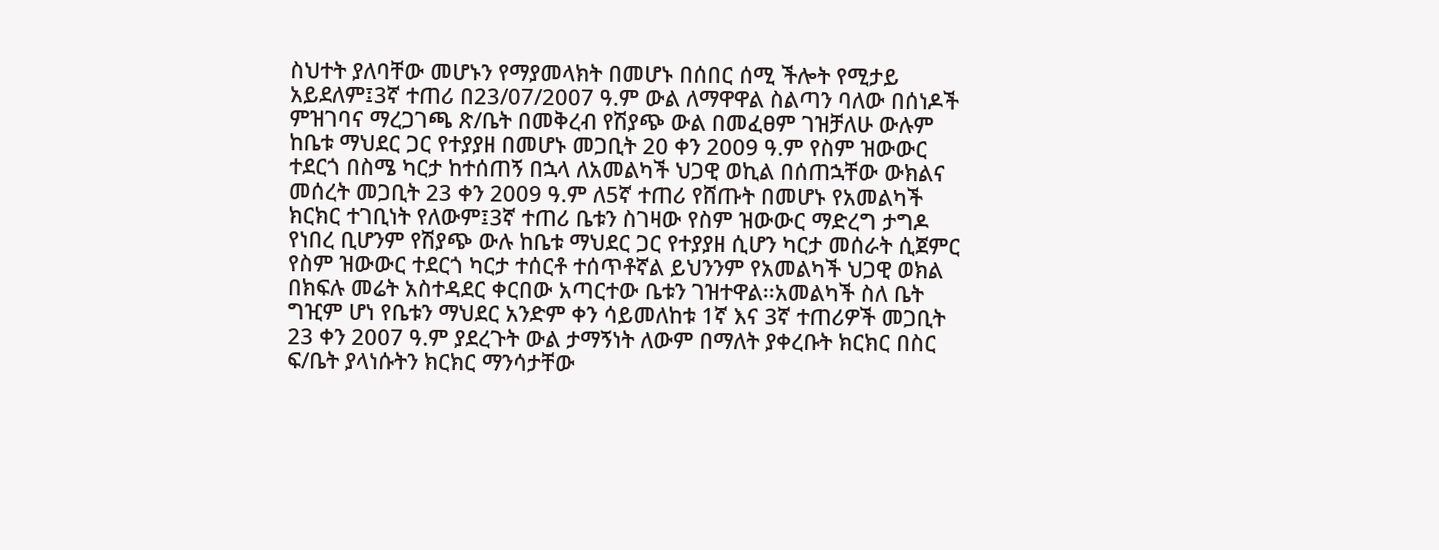ስህተት ያለባቸው መሆኑን የማያመላክት በመሆኑ በሰበር ሰሚ ችሎት የሚታይ አይደለም፤3ኛ ተጠሪ በ23/07/2007 ዓ.ም ውል ለማዋዋል ስልጣን ባለው በሰነዶች ምዝገባና ማረጋገጫ ጽ/ቤት በመቅረብ የሽያጭ ውል በመፈፀም ገዝቻለሁ ውሉም ከቤቱ ማህደር ጋር የተያያዘ በመሆኑ መጋቢት 20 ቀን 2009 ዓ.ም የስም ዝውውር ተደርጎ በስሜ ካርታ ከተሰጠኝ በኋላ ለአመልካች ህጋዊ ወኪል በሰጠኋቸው ውክልና መሰረት መጋቢት 23 ቀን 2009 ዓ.ም ለ5ኛ ተጠሪ የሸጡት በመሆኑ የአመልካች ክርክር ተገቢነት የለውም፤3ኛ ተጠሪ ቤቱን ስገዛው የስም ዝውውር ማድረግ ታግዶ የነበረ ቢሆንም የሽያጭ ውሉ ከቤቱ ማህደር ጋር የተያያዘ ሲሆን ካርታ መሰራት ሲጀምር የስም ዝውውር ተደርጎ ካርታ ተሰርቶ ተሰጥቶኛል ይህንንም የአመልካች ህጋዊ ወክል በክፍሉ መሬት አስተዳደር ቀርበው አጣርተው ቤቱን ገዝተዋል፡፡አመልካች ስለ ቤት ግዢም ሆነ የቤቱን ማህደር አንድም ቀን ሳይመለከቱ 1ኛ እና 3ኛ ተጠሪዎች መጋቢት 23 ቀን 2007 ዓ.ም ያደረጉት ውል ታማኝነት ለውም በማለት ያቀረቡት ክርክር በስር ፍ/ቤት ያላነሱትን ክርክር ማንሳታቸው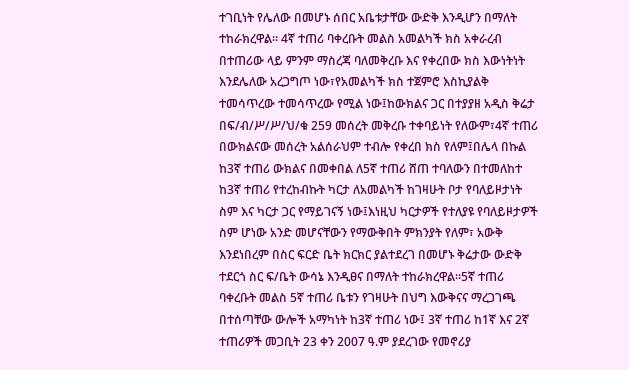ተገቢነት የሌለው በመሆኑ ሰበር አቤቱታቸው ውድቅ እንዲሆን በማለት ተከራክረዋል፡፡ 4ኛ ተጠሪ ባቀረቡት መልስ አመልካች ክስ አቀራረብ በተጠሪው ላይ ምንም ማስረጃ ባለመቅረቡ እና የቀረበው ክስ እውነትነት እንደሌለው አረጋግጦ ነው፣የአመልካች ክስ ተጀምሮ እስኪያልቅ ተመሳጥረው ተመሳጥረው የሚል ነው፤ከውክልና ጋር በተያያዘ አዲስ ቅሬታ በፍ/ብ/ሥ/ሥ/ህ/ቁ 259 መሰረት መቅረቡ ተቀባይነት የለውም፣4ኛ ተጠሪ በውክልናው መሰረት አልሰራህም ተብሎ የቀረበ ክስ የለም፤በሌላ በኩል ከ3ኛ ተጠሪ ውክልና በመቀበል ለ5ኛ ተጠሪ ሸጠ ተባለውን በተመለከተ ከ3ኛ ተጠሪ የተረከብኩት ካርታ ለአመልካች ከገዛሁት ቦታ የባለይዞታነት ስም እና ካርታ ጋር የማይገናኝ ነው፤እነዚህ ካርታዎች የተለያዩ የባለይዞታዎች ስም ሆነው አንድ መሆናቸውን የማውቅበት ምክንያት የለም፣ አውቅ እንደነበረም በስር ፍርድ ቤት ክርክር ያልተደረገ በመሆኑ ቅሬታው ውድቅ ተደርጎ ስር ፍ/ቤት ውሳኔ እንዲፀና በማለት ተከራክረዋል፡፡5ኛ ተጠሪ ባቀረቡት መልስ 5ኛ ተጠሪ ቤቱን የገዛሁት በህግ እውቅናና ማረጋገጫ በተሰጣቸው ውሎች አማካነት ከ3ኛ ተጠሪ ነው፤ 3ኛ ተጠሪ ከ1ኛ እና 2ኛ ተጠሪዎች መጋቢት 23 ቀን 2007 ዓ.ም ያደረገው የመኖሪያ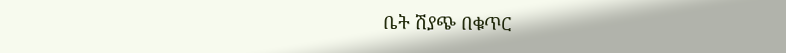ቤት ሽያጭ በቁጥር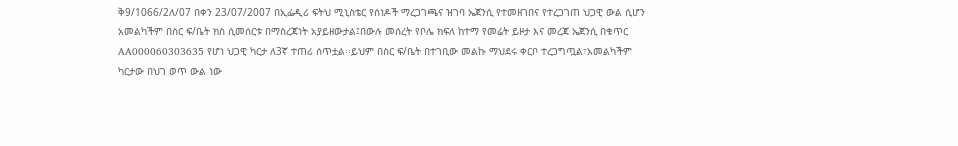ቅ9/1066/2ለ/07 በቀን 23/07/2007 በኢፌዲሪ ፍትህ ሚኒስቴር የሰነዶች ማረጋገጫና ዝገባ ኤጀንሲ የተመዘገበና የተረጋገጠ ህጋዊ ውል ሲሆን አመልካችም በስር ፍ/ቤት ክስ ሲመሰርቱ በማስረጃነት አያይዘውታል፤በውሉ መሰረት የቦሌ ክፍለ ከተማ የመሬት ይዞታ እና መረጃ ኤጀንሲ በቁጥር AA000060303635 የሆነ ህጋዊ ካርታ ለ3ኛ ተጠሪ ሰጥቷል፡፡ይህም በስር ፍ/ቤት በተገቢው መልኩ ማህደሩ ቀርቦ ተረጋግጧል፣አመልካችም ካርታው በህገ ወጥ ውል ነው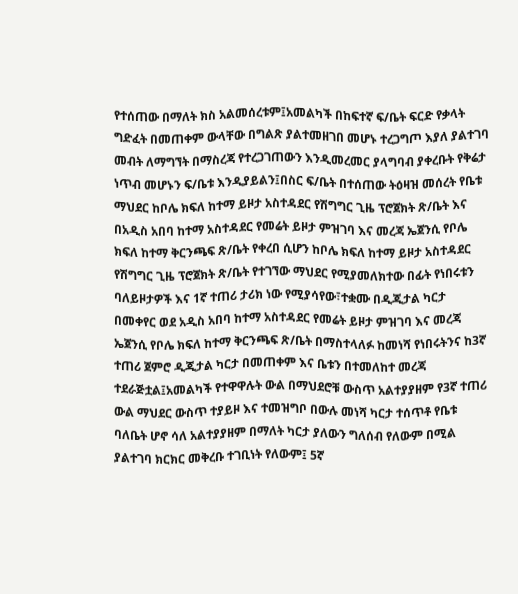የተሰጠው በማለት ክስ አልመሰረቱም፤አመልካች በከፍተኛ ፍ/ቤት ፍርድ የቃላት ግድፈት በመጠቀም ውላቸው በግልጽ ያልተመዘገበ መሆኑ ተረጋግጦ እያለ ያልተገባ መብት ለማግኘት በማስረጃ የተረጋገጠውን እንዲመረመር ያላግባብ ያቀረቡት የቅሬታ ነጥብ መሆኑን ፍ/ቤቱ እንዲያይልን፤በስር ፍ/ቤት በተሰጠው ትዕዛዝ መሰረት የቤቱ ማህደር ከቦሌ ክፍለ ከተማ ይዞታ አስተዳደር የሽግግር ጊዜ ፕሮጀክት ጽ/ቤት እና በአዲስ አበባ ከተማ አስተዳደር የመሬት ይዞታ ምዝገባ እና መረጃ ኤጀንሲ የቦሌ ክፍለ ከተማ ቅርንጫፍ ጽ/ቤት የቀረበ ሲሆን ከቦሌ ክፍለ ከተማ ይዞታ አስተዳደር የሽግግር ጊዜ ፕሮጀክት ጽ/ቤት የተገኘው ማህደር የሚያመለክተው በፊት የነበሩቱን ባለይዞታዎች እና 1ኛ ተጠሪ ታሪክ ነው የሚያሳየው፣ተቋሙ በዲጂታል ካርታ በመቀየር ወደ አዲስ አበባ ከተማ አስተዳደር የመሬት ይዞታ ምዝገባ እና መረጃ ኤጀንሲ የቦሌ ክፍለ ከተማ ቅርንጫፍ ጽ/ቤት በማስተላለፉ ከመነሻ የነበሩትንና ከ3ኛ ተጠሪ ጀምሮ ዲጂታል ካርታ በመጠቀም እና ቤቱን በተመለከተ መረጃ ተደራጅቷል፤አመልካች የተዋዋሉት ውል በማህደሮቹ ውስጥ አልተያያዘም የ3ኛ ተጠሪ ውል ማህደር ውስጥ ተያይዞ እና ተመዝግቦ በውሉ መነሻ ካርታ ተሰጥቶ የቤቱ ባለቤት ሆኖ ሳለ አልተያያዘም በማለት ካርታ ያለውን ግለሰብ የለውም በሚል ያልተገባ ክርክር መቅረቡ ተገቢነት የለውም፤ 5ኛ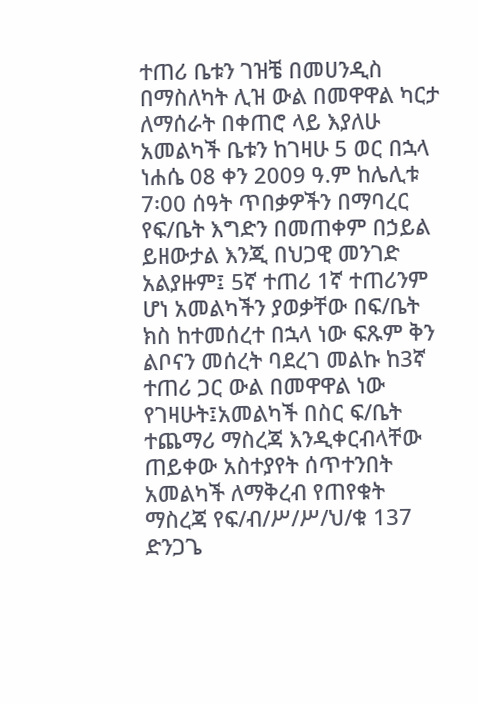ተጠሪ ቤቱን ገዝቼ በመሀንዲስ በማስለካት ሊዝ ውል በመዋዋል ካርታ ለማሰራት በቀጠሮ ላይ እያለሁ አመልካች ቤቱን ከገዛሁ 5 ወር በኋላ ነሐሴ 08 ቀን 2009 ዓ.ም ከሌሊቱ 7፡00 ሰዓት ጥበቃዎችን በማባረር የፍ/ቤት እግድን በመጠቀም በኃይል ይዘውታል እንጂ በህጋዊ መንገድ አልያዙም፤ 5ኛ ተጠሪ 1ኛ ተጠሪንም ሆነ አመልካችን ያወቃቸው በፍ/ቤት ክስ ከተመሰረተ በኋላ ነው ፍጹም ቅን ልቦናን መሰረት ባደረገ መልኩ ከ3ኛ ተጠሪ ጋር ውል በመዋዋል ነው የገዛሁት፤አመልካች በስር ፍ/ቤት ተጨማሪ ማስረጃ እንዲቀርብላቸው ጠይቀው አስተያየት ሰጥተንበት አመልካች ለማቅረብ የጠየቁት ማስረጃ የፍ/ብ/ሥ/ሥ/ህ/ቁ 137 ድንጋጌ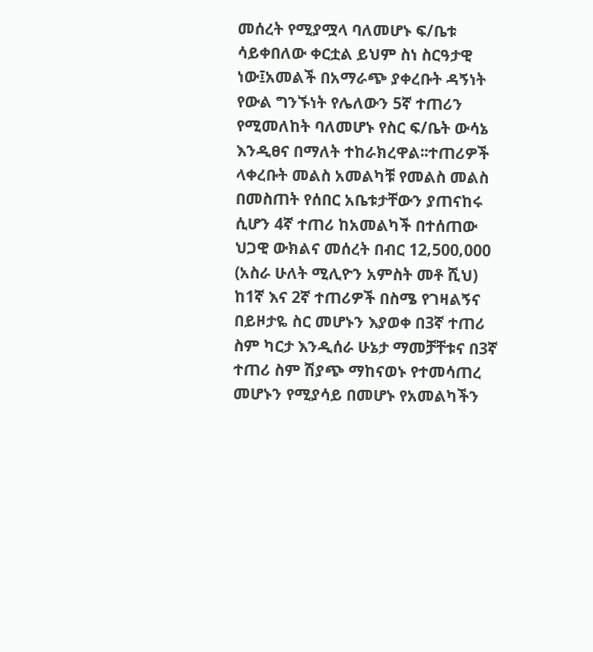መሰረት የሚያሟላ ባለመሆኑ ፍ/ቤቱ ሳይቀበለው ቀርቷል ይህም ስነ ስርዓታዊ ነው፤አመልች በአማራጭ ያቀረቡት ዳኝነት የውል ግንኙነት የሌለውን 5ኛ ተጠሪን የሚመለከት ባለመሆኑ የስር ፍ/ቤት ውሳኔ እንዲፀና በማለት ተከራክረዋል፡፡ተጠሪዎች ላቀረቡት መልስ አመልካቹ የመልስ መልስ በመስጠት የሰበር አቤቱታቸውን ያጠናከሩ ሲሆን 4ኛ ተጠሪ ከአመልካች በተሰጠው ህጋዊ ውክልና መሰረት በብር 12‚500‚000 (አስራ ሁለት ሚሊዮን አምስት መቶ ሺህ) ከ1ኛ እና 2ኛ ተጠሪዎች በስሜ የገዛልኝና በይዞታዬ ስር መሆኑን እያወቀ በ3ኛ ተጠሪ ስም ካርታ እንዲሰራ ሁኔታ ማመቻቸቱና በ3ኛ ተጠሪ ስም ሽያጭ ማከናወኑ የተመሳጠረ መሆኑን የሚያሳይ በመሆኑ የአመልካችን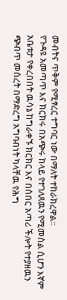መብትና ጥቅም የሚፃረር ተግባር ነው በማለት ተከራክረዋል፡፡
የጉዳዩ አመጣጥ እና ክርክሩ በአጭሩ ከላይ የተገለጸዉን የሚመስል ሲሆን እኛም አቤቱታ የቀረበበት ዉሳኔ ከግራቀኙ ክርክር እና በሰበር አጣሪ ችሎት የተያዘዉን ጭብጥ መሰረት በማድረግ አግባብነት ካላቸዉ የሕግ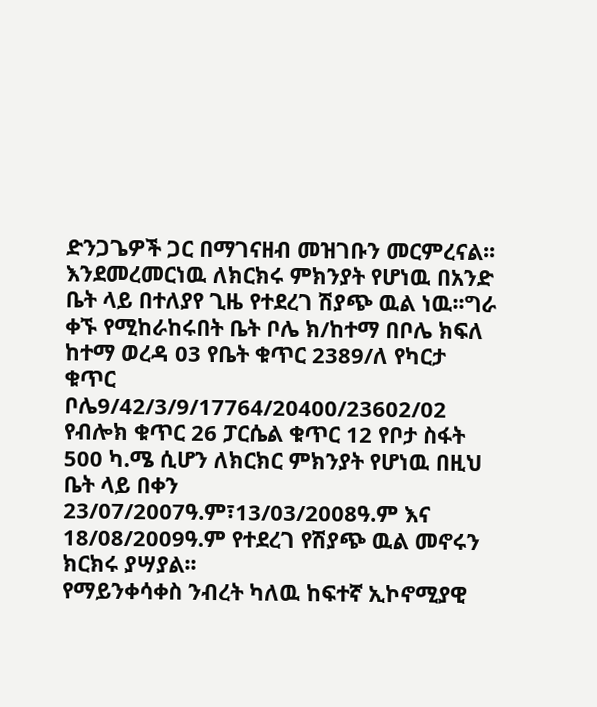ድንጋጌዎች ጋር በማገናዘብ መዝገቡን መርምረናል፡፡ እንደመረመርነዉ ለክርክሩ ምክንያት የሆነዉ በአንድ ቤት ላይ በተለያየ ጊዜ የተደረገ ሽያጭ ዉል ነዉ፡፡ግራ ቀኙ የሚከራከሩበት ቤት ቦሌ ክ/ከተማ በቦሌ ክፍለ ከተማ ወረዳ 03 የቤት ቁጥር 2389/ለ የካርታ ቁጥር ቦሌ9/42/3/9/17764/20400/23602/02 የብሎክ ቁጥር 26 ፓርሴል ቁጥር 12 የቦታ ስፋት 500 ካ.ሜ ሲሆን ለክርክር ምክንያት የሆነዉ በዚህ ቤት ላይ በቀን 23/07/2007ዓ.ም፣13/03/2008ዓ.ም እና 18/08/2009ዓ.ም የተደረገ የሽያጭ ዉል መኖሩን ክርክሩ ያሣያል፡፡
የማይንቀሳቀስ ንብረት ካለዉ ከፍተኛ ኢኮኖሚያዊ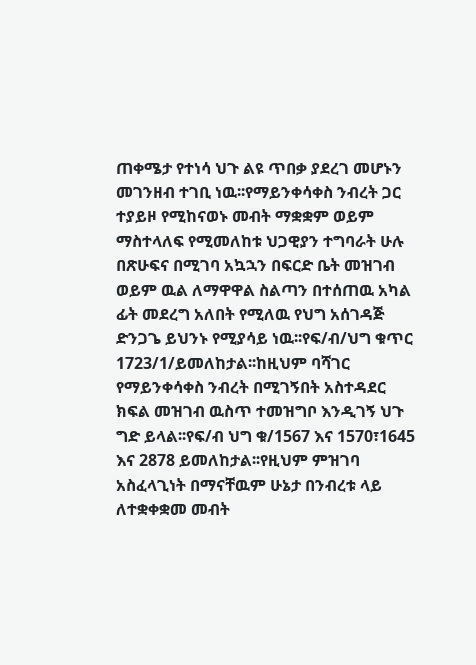ጠቀሜታ የተነሳ ህጉ ልዩ ጥበቃ ያደረገ መሆኑን መገንዘብ ተገቢ ነዉ፡፡የማይንቀሳቀስ ንብረት ጋር ተያይዞ የሚከናወኑ መብት ማቋቋም ወይም ማስተላለፍ የሚመለከቱ ህጋዊያን ተግባራት ሁሉ በጽሁፍና በሚገባ አኳኋን በፍርድ ቤት መዝገብ ወይም ዉል ለማዋዋል ስልጣን በተሰጠዉ አካል ፊት መደረግ አለበት የሚለዉ የህግ አሰገዳጅ ድንጋጌ ይህንኑ የሚያሳይ ነዉ፡፡የፍ/ብ/ህግ ቁጥር 1723/1/ይመለከታል፡፡ከዚህም ባሻገር የማይንቀሳቀስ ንብረት በሚገኝበት አስተዳደር ክፍል መዝገብ ዉስጥ ተመዝግቦ እንዲገኝ ህጉ ግድ ይላል፡፡የፍ/ብ ህግ ቁ/1567 እና 1570፣1645 እና 2878 ይመለከታል፡፡የዚህም ምዝገባ አስፈላጊነት በማናቸዉም ሁኔታ በንብረቱ ላይ ለተቋቀቋመ መብት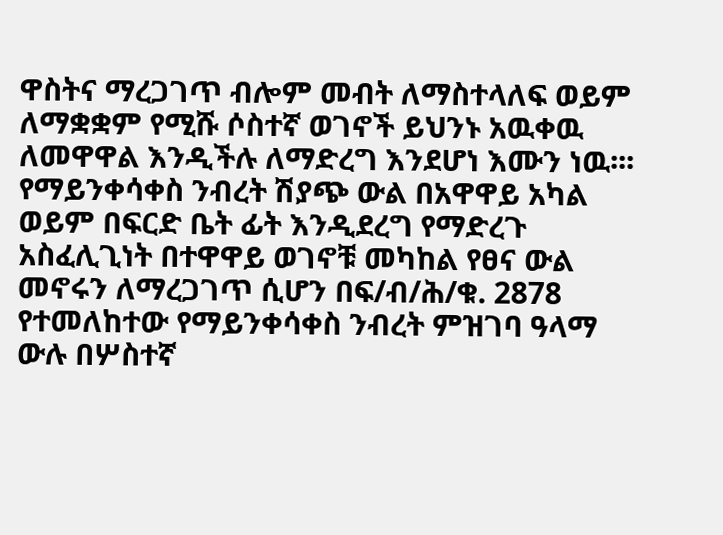ዋስትና ማረጋገጥ ብሎም መብት ለማስተላለፍ ወይም ለማቋቋም የሚሹ ሶስተኛ ወገኖች ይህንኑ አዉቀዉ ለመዋዋል እንዲችሉ ለማድረግ እንደሆነ እሙን ነዉ፡፡፡የማይንቀሳቀስ ንብረት ሽያጭ ውል በአዋዋይ አካል ወይም በፍርድ ቤት ፊት እንዲደረግ የማድረጉ አስፈሊጊነት በተዋዋይ ወገኖቹ መካከል የፀና ውል መኖሩን ለማረጋገጥ ሲሆን በፍ/ብ/ሕ/ቁ. 2878 የተመለከተው የማይንቀሳቀስ ንብረት ምዝገባ ዓላማ ውሉ በሦስተኛ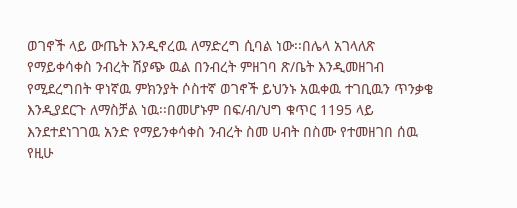ወገኖች ላይ ውጤት እንዲኖረዉ ለማድረግ ሲባል ነው፡፡በሌላ አገላለጽ የማይቀሳቀስ ንብረት ሽያጭ ዉል በንብረት ምዘገባ ጽ/ቤት እንዲመዘገብ የሚደረግበት ዋነኛዉ ምክንያት ሶስተኛ ወገኖች ይህንኑ አዉቀዉ ተገቢዉን ጥንቃቄ እንዲያደርጉ ለማስቻል ነዉ፡፡በመሆኑም በፍ/ብ/ህግ ቁጥር 1195 ላይ እንደተደነገገዉ አንድ የማይንቀሳቀስ ንብረት ስመ ሀብት በስሙ የተመዘገበ ሰዉ የዚሁ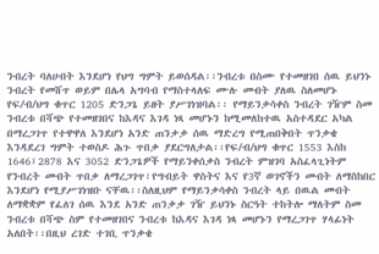ንብረት ባለሀብት እንደሆነ የህግ ግምት ይወሰዳል፡፡ንብረቱ በስሙ የተመዘገበ ሰዉ ይህንኑ ንብረት የመሸጥ ወይም በሌላ አግባብ የማስተላለፍ ሙሉ መብት ያለዉ ስለመሆኑ የፍ/ብ/ህግ ቁጥር 1205 ድንጋጌ ይዘት ያሥገነዝባል፡፡ የማይንቃሳቀስ ንብረት ገዥም ስመ ንብረቱ በሻጭ የተመዘገበና ከእዳና እገዳ ነጻ መሆኑን ከሚመለከተዉ አስተዳደር አካል በማረጋገጥ የተዋዋለ እንደሆነ አንድ ጠንቃቃ ሰዉ ማድረግ የሚጠበቅበት ጥንቃቄ እንዳደረገ ግምት ተወስዶ ሕጉ ጥበቃ ያደርግለታል፡፡የፍ/ብ/ህግ ቁጥር 1553 እስከ 1646፤2878 እና 3052 ድንጋጌዎች የማይንቀሰቃስ ንብረት ምዝገባ አስፈላጊነትም የንብረት መብት ጥበቃ ለማረጋገጥ፣የግብይት ዋስትና እና የ3ኛ ወገኖችን መብት ለማስከበር እንደሆነ የሚያሥገነዝቡ ናቸዉ፡፡ስለዚህም የማይንቃሳቀስ ንብረት ላይ በዉል መብት ለማቋቋም የፈለገ ሰዉ እንደ አንድ ጠንቃቃ ገዥ ይህንኑ ስርዓት ተከትሎ ማለትም ስመ ንብረቱ በሻጭ ስም የተመዘገበና ንብረቱ ከእዳና እገዳ ነጻ መሆኑን የማረጋገጥ ሃላፊነት አለበት፡፡በዚህ ረገድ ተገቢ ጥንቃቄ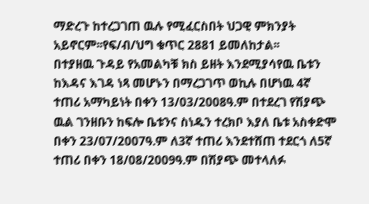ማድረጉ ከተረጋገጠ ዉሉ የሚፈርስበት ህጋዊ ምክንያት አይኖርም፡፡የፍ/ብ/ህግ ቁጥር 2881 ይመለከታል፡፡
በተያዘዉ ጉዳይ የአመልካቹ ክስ ይዘት እንደሚያሳየዉ ቤቱን ከእዳና እገዳ ነጻ መሆኑን በማረጋገጥ ወኪሉ በሆነዉ 4ኛ ተጠሪ አማካይነት በቀን 13/03/2008ዓ.ም በተደረገ የሽያጭ ዉል ገንዘቡን ከፍሎ ቤቱንና ስነዱን ተረክቦ እያለ ቤቱ አስቀድሞ በቀን 23/07/2007ዓ.ም ለ3ኛ ተጠሪ እንደተሸጠ ተደርጎ ለ5ኛ ተጠሪ በቀን 18/08/2009ዓ.ም በሽያጭ መተላለፉ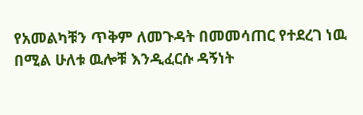የአመልካቹን ጥቅም ለመጉዳት በመመሳጠር የተደረገ ነዉ በሚል ሁለቱ ዉሎቹ እንዲፈርሱ ዳኝነት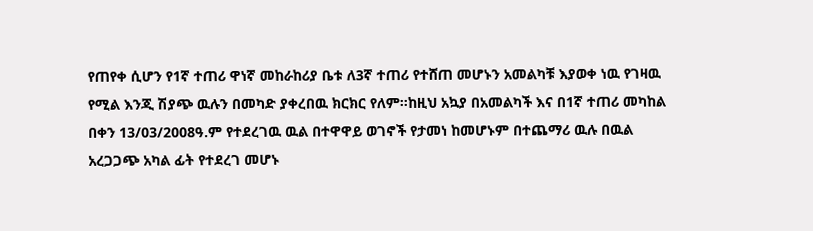የጠየቀ ሲሆን የ1ኛ ተጠሪ ዋነኛ መከራከሪያ ቤቱ ለ3ኛ ተጠሪ የተሸጠ መሆኑን አመልካቹ እያወቀ ነዉ የገዛዉ የሚል እንጂ ሽያጭ ዉሉን በመካድ ያቀረበዉ ክርክር የለም፡፡ከዚህ አኳያ በአመልካች እና በ1ኛ ተጠሪ መካከል በቀን 13/03/2008ዓ.ም የተደረገዉ ዉል በተዋዋይ ወገኖች የታመነ ከመሆኑም በተጨማሪ ዉሉ በዉል አረጋጋጭ አካል ፊት የተደረገ መሆኑ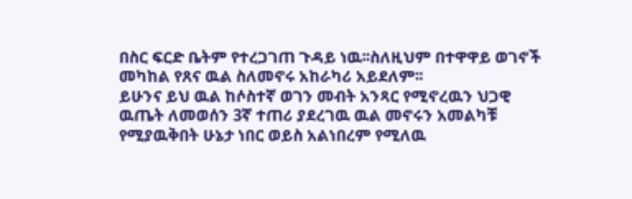በስር ፍርድ ቤትም የተረጋገጠ ጉዳይ ነዉ፡፡ስለዚህም በተዋዋይ ወገኖች መካከል የጸና ዉል ስለመኖሩ አከራካሪ አይደለም፡፡
ይሁንና ይህ ዉል ከሶስተኛ ወገን መብት አንጻር የሚኖረዉን ህጋዊ ዉጤት ለመወሰን 3ኛ ተጠሪ ያደረገዉ ዉል መኖሩን አመልካቹ የሚያዉቅበት ሁኔታ ነበር ወይስ አልነበረም የሚለዉ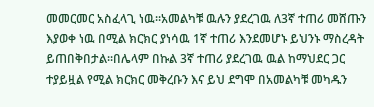መመርመር አስፈላጊ ነዉ፡፡አመልካቹ ዉሉን ያደረገዉ ለ3ኛ ተጠሪ መሸጡን እያወቀ ነዉ በሚል ክርክር ያነሳዉ 1ኛ ተጠሪ እንደመሆኑ ይህንኑ ማስረዳት ይጠበቅበታል፡፡በሌላም በኩል 3ኛ ተጠሪ ያደረገዉ ዉል ከማህደር ጋር ተያይዟል የሚል ክርክር መቅረቡን እና ይህ ደግሞ በአመልካቹ መካዱን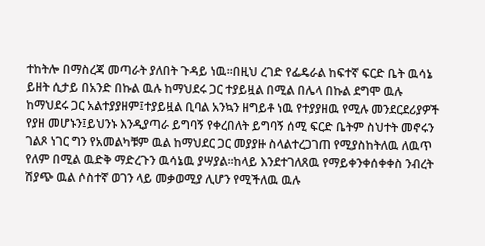ተከትሎ በማስረጃ መጣራት ያለበት ጉዳይ ነዉ፡፡በዚህ ረገድ የፌዴራል ከፍተኛ ፍርድ ቤት ዉሳኔ ይዘት ሲታይ በአንድ በኩል ዉሉ ከማህደሩ ጋር ተያይዟል በሚል በሌላ በኩል ደግሞ ዉሉ ከማህደሩ ጋር አልተያያዘም፤ተያይዟል ቢባል አንኳን ዘግይቶ ነዉ የተያያዘዉ የሚሉ መንደርደሪያዎች የያዘ መሆኑን፤ይህንኑ እንዲያጣራ ይግባኝ የቀረበለት ይግባኝ ሰሚ ፍርድ ቤትም ስህተት መኖሩን ገልጾ ነገር ግን የአመልካቹም ዉል ከማህደር ጋር መያያዙ ስላልተረጋገጠ የሚያስከትለዉ ለዉጥ የለም በሚል ዉድቅ ማድረጉን ዉሳኔዉ ያሣያል፡፡ከላይ እንደተገለጸዉ የማይቀንቀሰቀቀስ ንብረት ሽያጭ ዉል ሶስተኛ ወገን ላይ መቃወሚያ ሊሆን የሚችለዉ ዉሉ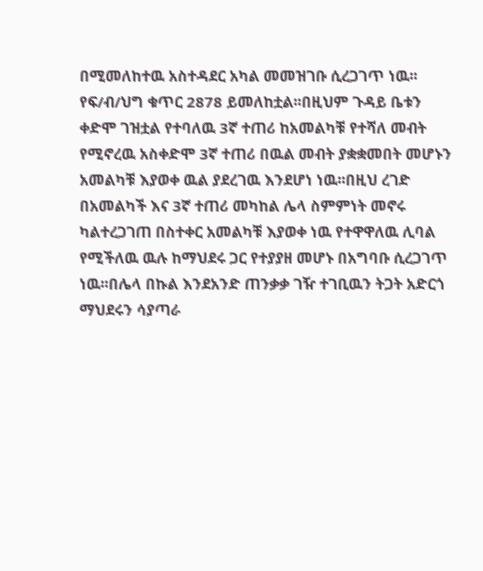በሚመለከተዉ አስተዳደር አካል መመዝገቡ ሲረጋገጥ ነዉ፡፡የፍ/ብ/ህግ ቁጥር 2878 ይመለከቷል፡፡በዚህም ጉዳይ ቤቱን ቀድሞ ገዝቷል የተባለዉ 3ኛ ተጠሪ ከአመልካቹ የተሻለ መብት የሚኖረዉ አስቀድሞ 3ኛ ተጠሪ በዉል መብት ያቋቋመበት መሆኑን አመልካቹ እያወቀ ዉል ያደረገዉ እንደሆነ ነዉ፡፡በዚህ ረገድ በአመልካች እና 3ኛ ተጠሪ መካከል ሌላ ስምምነት መኖሩ ካልተረጋገጠ በስተቀር አመልካቹ እያወቀ ነዉ የተዋዋለዉ ሊባል የሚችለዉ ዉሉ ከማህደሩ ጋር የተያያዘ መሆኑ በአግባቡ ሲረጋገጥ ነዉ፡፡በሌላ በኩል እንደአንድ ጠንቃቃ ገዥ ተገቢዉን ትጋት አድርጎ ማህደሩን ሳያጣራ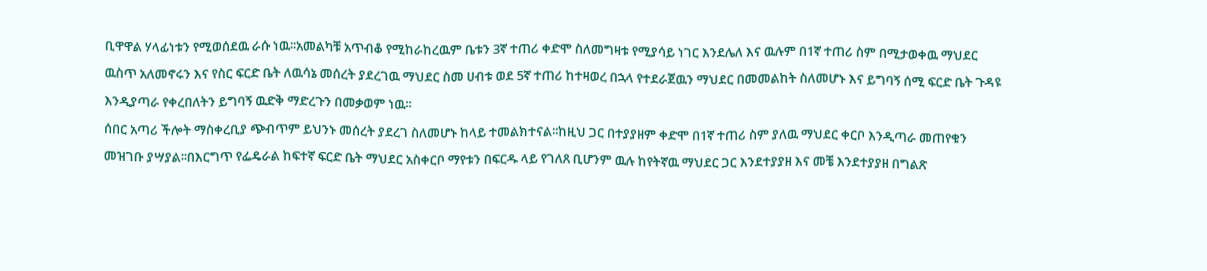ቢዋዋል ሃላፊነቱን የሚወሰደዉ ራሱ ነዉ፡፡አመልካቹ አጥብቆ የሚከራከረዉም ቤቱን 3ኛ ተጠሪ ቀድሞ ስለመግዛቱ የሚያሳይ ነገር እንደሌለ እና ዉሉም በ1ኛ ተጠሪ ስም በሚታወቀዉ ማህደር ዉስጥ አለመኖሩን እና የስር ፍርድ ቤት ለዉሳኔ መሰረት ያደረገዉ ማህደር ስመ ሀብቱ ወደ 5ኛ ተጠሪ ከተዛወረ በኋላ የተደራጀዉን ማህደር በመመልከት ስለመሆኑ እና ይግባኝ ሰሚ ፍርድ ቤት ጉዳዩ እንዲያጣራ የቀረበለትን ይግባኝ ዉድቅ ማድረጉን በመቃወም ነዉ፡፡
ሰበር አጣሪ ችሎት ማስቀረቢያ ጭብጥም ይህንኑ መሰረት ያደረገ ስለመሆኑ ከላይ ተመልክተናል፡፡ከዚህ ጋር በተያያዘም ቀድሞ በ1ኛ ተጠሪ ስም ያለዉ ማህደር ቀርቦ እንዲጣራ መጠየቁን መዝገቡ ያሣያል፡፡በእርግጥ የፌዴራል ከፍተኛ ፍርድ ቤት ማህደር አስቀርቦ ማየቱን በፍርዱ ላይ የገለጸ ቢሆንም ዉሉ ከየትኛዉ ማህደር ጋር እንደተያያዘ እና መቼ እንደተያያዘ በግልጽ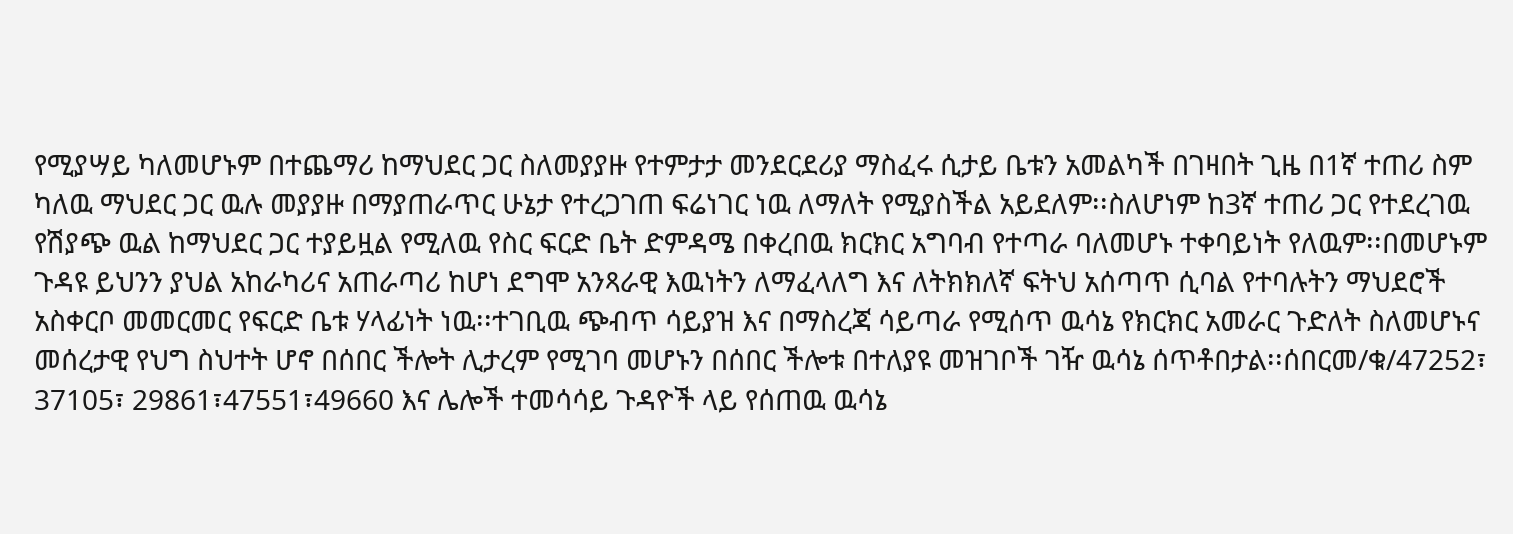የሚያሣይ ካለመሆኑም በተጨማሪ ከማህደር ጋር ስለመያያዙ የተምታታ መንደርደሪያ ማስፈሩ ሲታይ ቤቱን አመልካች በገዛበት ጊዜ በ1ኛ ተጠሪ ስም ካለዉ ማህደር ጋር ዉሉ መያያዙ በማያጠራጥር ሁኔታ የተረጋገጠ ፍሬነገር ነዉ ለማለት የሚያስችል አይደለም፡፡ስለሆነም ከ3ኛ ተጠሪ ጋር የተደረገዉ የሽያጭ ዉል ከማህደር ጋር ተያይዟል የሚለዉ የስር ፍርድ ቤት ድምዳሜ በቀረበዉ ክርክር አግባብ የተጣራ ባለመሆኑ ተቀባይነት የለዉም፡፡በመሆኑም ጉዳዩ ይህንን ያህል አከራካሪና አጠራጣሪ ከሆነ ደግሞ አንጻራዊ እዉነትን ለማፈላለግ እና ለትክክለኛ ፍትህ አሰጣጥ ሲባል የተባሉትን ማህደሮች አስቀርቦ መመርመር የፍርድ ቤቱ ሃላፊነት ነዉ፡፡ተገቢዉ ጭብጥ ሳይያዝ እና በማስረጃ ሳይጣራ የሚሰጥ ዉሳኔ የክርክር አመራር ጉድለት ስለመሆኑና መሰረታዊ የህግ ስህተት ሆኖ በሰበር ችሎት ሊታረም የሚገባ መሆኑን በሰበር ችሎቱ በተለያዩ መዝገቦች ገዥ ዉሳኔ ሰጥቶበታል፡፡ሰበርመ/ቁ/47252፣ 37105፣ 29861፣47551፣49660 እና ሌሎች ተመሳሳይ ጉዳዮች ላይ የሰጠዉ ዉሳኔ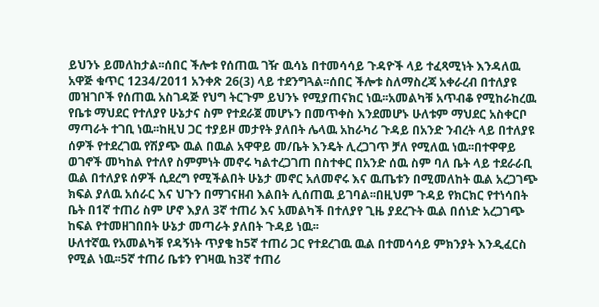ይህንኑ ይመለከታል፡፡ሰበር ችሎቱ የሰጠዉ ገዥ ዉሳኔ በተመሳሳይ ጉዳዮች ላይ ተፈጻሚነት እንዳለዉ አዋጅ ቁጥር 1234/2011 አንቀጽ 26(3) ላይ ተደንግጓል፡፡ሰበር ችሎቱ ስለማስረጃ አቀራረብ በተለያዩ መዝገቦች የሰጠዉ አስገዳጅ የህግ ትርጉም ይህንኑ የሚያጠናክር ነዉ፡፡አመልካቹ አጥብቆ የሚከራከረዉ የቤቱ ማህደር የተለያየ ሁኔታና ስም የተደራጀ መሆኑን በመጥቀስ እንደመሆኑ ሁለቱም ማህደር አስቀርቦ ማጣራት ተገቢ ነዉ፡፡ከዚህ ጋር ተያይዞ መታየት ያለበት ሌላዉ አከራካሪ ጉዳይ በአንድ ንብረት ላይ በተለያዩ ሰዎች የተደረገዉ የሽያጭ ዉል በዉል አዋዋይ መ/ቤት እንዴት ሊረጋገጥ ቻለ የሚለዉ ነዉ፡፡በተዋዋይ ወገኖች መካከል የተለየ ስምምነት መኖሩ ካልተረጋገጠ በስተቀር በአንድ ሰዉ ስም ባለ ቤት ላይ ተደራራቢ ዉል በተለያዩ ሰዎች ሲደረግ የሚችልበት ሁኔታ መኖር አለመኖሩ እና ዉጤቱን በሚመለከት ዉል አረጋገጭ ክፍል ያለዉ አሰራር እና ህጉን በማገናዘብ እልበት ሊሰጠዉ ይገባል፡፡በዚህም ጉዳይ የክርክር የተነሳበት ቤት በ1ኛ ተጠሪ ስም ሆኖ እያለ 3ኛ ተጠሪ እና አመልካች በተለያየ ጊዜ ያደረጉት ዉል በሰነድ አረጋገጭ ከፍል የተመዘገበበት ሁኔታ መጣራት ያለበት ጉዳይ ነዉ፡፡
ሁለተኛዉ የአመልካቹ የዳኝነት ጥያቄ ከ5ኛ ተጠሪ ጋር የተደረገዉ ዉል በተመሳሳይ ምክንያት እንዲፈርስ የሚል ነዉ፡፡5ኛ ተጠሪ ቤቱን የገዛዉ ከ3ኛ ተጠሪ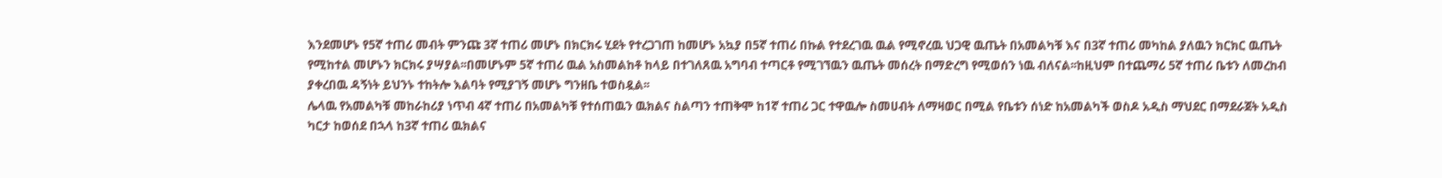እንደመሆኑ የ5ኛ ተጠሪ መብት ምንጩ 3ኛ ተጠሪ መሆኑ በክርክሩ ሂደት የተረጋገጠ ከመሆኑ አኳያ በ5ኛ ተጠሪ በኩል የተደረገዉ ዉል የሚኖረዉ ህጋዊ ዉጤት በአመልካቹ እና በ3ኛ ተጠሪ መካከል ያለዉን ክርክር ዉጤት የሚከተል መሆኑን ክርክሩ ያሣያል፡፡በመሆኑም 5ኛ ተጠሪ ዉል አስመልከቶ ከላይ በተገለጸዉ አግባብ ተጣርቶ የሚገኘዉን ዉጤት መሰረት በማድረግ የሚወሰን ነዉ ብለናል፡፡ከዚህም በተጨማሪ 5ኛ ተጠሪ ቤቱን ለመረከብ ያቀረበዉ ዳኝነት ይህንኑ ተከትሎ እልባት የሚያገኝ መሆኑ ግንዘቤ ተወስዷል፡፡
ሌላዉ የአመልካቹ መከራከሪያ ነጥብ 4ኛ ተጠሪ በአመልካቹ የተሰጠዉን ዉክልና ስልጣን ተጠቅሞ ከ1ኛ ተጠሪ ጋር ተዋዉሎ ስመሀብት ለማዛወር በሚል የቤቱን ሰነድ ከአመልካች ወስዶ አዲስ ማህደር በማደራጀት አዲስ ካርታ ከወሰደ በኋላ ከ3ኛ ተጠሪ ዉክልና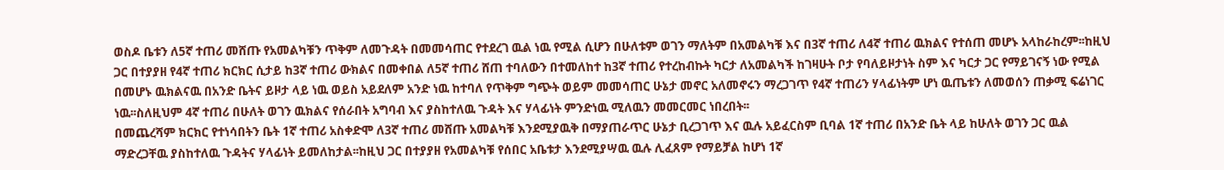ወስዶ ቤቱን ለ5ኛ ተጠሪ መሸጡ የአመልካቹን ጥቅም ለመጉዳት በመመሳጠር የተደረገ ዉል ነዉ የሚል ሲሆን በሁለቱም ወገን ማለትም በአመልካቹ እና በ3ኛ ተጠሪ ለ4ኛ ተጠሪ ዉክልና የተሰጠ መሆኑ አላከራከረም፡፡ከዚህ ጋር በተያያዘ የ4ኛ ተጠሪ ክርክር ሲታይ ከ3ኛ ተጠሪ ውክልና በመቀበል ለ5ኛ ተጠሪ ሸጠ ተባለውን በተመለከተ ከ3ኛ ተጠሪ የተረከብኩት ካርታ ለአመልካች ከገዛሁት ቦታ የባለይዞታነት ስም እና ካርታ ጋር የማይገናኝ ነው የሚል በመሆኑ ዉክልናዉ በአንድ ቤትና ይዞታ ላይ ነዉ ወይስ አይደለም አንድ ነዉ ከተባለ የጥቅም ግጭት ወይም መመሳጠር ሁኔታ መኖር አለመኖሩን ማረጋገጥ የ4ኛ ተጠሪን ሃላፊነትም ሆነ ዉጤቱን ለመወሰን ጠቃሚ ፍሬነገር ነዉ፡፡ስለዚህም 4ኛ ተጠሪ በሁለት ወገን ዉክልና የሰራበት አግባብ እና ያስከተለዉ ጉዳት እና ሃላፊነት ምንድነዉ ሚለዉን መመርመር ነበረበት፡፡
በመጨረሻም ክርክር የተነሳበትን ቤት 1ኛ ተጠሪ አስቀድሞ ለ3ኛ ተጠሪ መሸጡ አመልካቹ እንደሚያዉቅ በማያጠራጥር ሁኔታ ቢረጋገጥ እና ዉሉ አይፈርስም ቢባል 1ኛ ተጠሪ በአንድ ቤት ላይ ከሁለት ወገን ጋር ዉል ማድረጋቸዉ ያስከተለዉ ጉዳትና ሃላፊነት ይመለከታል፡፡ከዚህ ጋር በተያያዘ የአመልካቹ የሰበር አቤቱታ እንደሚያሣዉ ዉሉ ሊፈጸም የማይቻል ከሆነ 1ኛ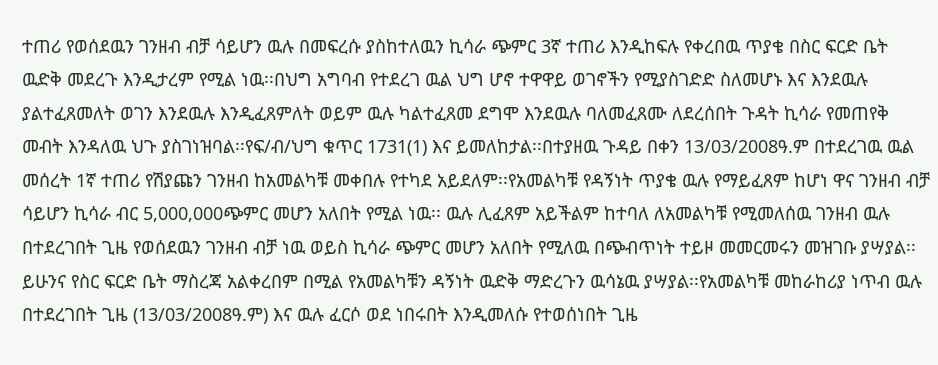ተጠሪ የወሰደዉን ገንዘብ ብቻ ሳይሆን ዉሉ በመፍረሱ ያስከተለዉን ኪሳራ ጭምር 3ኛ ተጠሪ እንዲከፍሉ የቀረበዉ ጥያቄ በስር ፍርድ ቤት ዉድቅ መደረጉ እንዲታረም የሚል ነዉ፡፡በህግ አግባብ የተደረገ ዉል ህግ ሆኖ ተዋዋይ ወገኖችን የሚያስገድድ ስለመሆኑ እና እንደዉሉ ያልተፈጸመለት ወገን እንደዉሉ እንዲፈጸምለት ወይም ዉሉ ካልተፈጸመ ደግሞ እንደዉሉ ባለመፈጸሙ ለደረሰበት ጉዳት ኪሳራ የመጠየቅ መብት እንዳለዉ ህጉ ያስገነዝባል፡፡የፍ/ብ/ህግ ቁጥር 1731(1) እና ይመለከታል፡፡በተያዘዉ ጉዳይ በቀን 13/03/2008ዓ.ም በተደረገዉ ዉል መሰረት 1ኛ ተጠሪ የሽያጩን ገንዘብ ከአመልካቹ መቀበሉ የተካደ አይደለም፡፡የአመልካቹ የዳኝነት ጥያቄ ዉሉ የማይፈጸም ከሆነ ዋና ገንዘብ ብቻ ሳይሆን ኪሳራ ብር 5,000,000ጭምር መሆን አለበት የሚል ነዉ፡፡ ዉሉ ሊፈጸም አይችልም ከተባለ ለአመልካቹ የሚመለሰዉ ገንዘብ ዉሉ በተደረገበት ጊዜ የወሰደዉን ገንዘብ ብቻ ነዉ ወይስ ኪሳራ ጭምር መሆን አለበት የሚለዉ በጭብጥነት ተይዞ መመርመሩን መዝገቡ ያሣያል፡፡ይሁንና የስር ፍርድ ቤት ማስረጃ አልቀረበም በሚል የአመልካቹን ዳኝነት ዉድቅ ማድረጉን ዉሳኔዉ ያሣያል፡፡የአመልካቹ መከራከሪያ ነጥብ ዉሉ በተደረገበት ጊዜ (13/03/2008ዓ.ም) እና ዉሉ ፈርሶ ወደ ነበሩበት እንዲመለሱ የተወሰነበት ጊዜ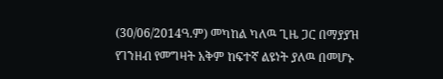(30/06/2014ዓ.ም) መካከል ካለዉ ጊዜ ጋር በማያያዝ የገንዘብ የመግዛት አቅም ከፍተኛ ልዩነት ያለዉ በመሆኑ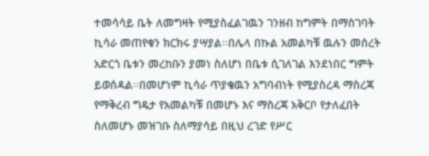ተመሳሳይ ቤት ለመግዛት የሚያስፈልገዉን ገንዘብ ከግምት በማስገባት ኪሳራ መጠየቁን ክርክሩ ያሣያል፡፡በሌላ በኩል አመልካቹ ዉሉን መሰረት አድርጎ ቤቱን መረከቡን ያመነ ስለሆነ በቤቱ ሲገለገል እንደነበር ግምት ይወሰዳል፡፡በመሆነም ኪሳራ ጥያቄዉን አግባብነት የሚያስረዳ ማስረጃ የማቅረብ ግዴታ የአመልካቹ በመሆኑ እና ማስረጃ አቅርቦ የታለፈበት ስለመሆኑ መዝገቡ ስለማያሳይ በዚህ ረገድ የሥር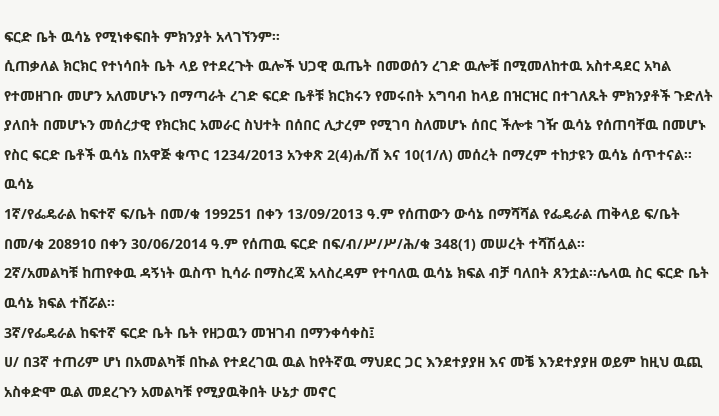ፍርድ ቤት ዉሳኔ የሚነቀፍበት ምክንያት አላገኘንም፡፡
ሲጠቃለል ክርክር የተነሳበት ቤት ላይ የተደረጉት ዉሎች ህጋዊ ዉጤት በመወሰን ረገድ ዉሎቹ በሚመለከተዉ አስተዳደር አካል የተመዘገቡ መሆን አለመሆኑን በማጣራት ረገድ ፍርድ ቤቶቹ ክርክሩን የመሩበት አግባብ ከላይ በዝርዝር በተገለጹት ምክንያቶች ጉድለት ያለበት በመሆኑን መሰረታዊ የክርክር አመራር ስህተት በሰበር ሊታረም የሚገባ ስለመሆኑ ሰበር ችሎቱ ገዥ ዉሳኔ የሰጠባቸዉ በመሆኑ የስር ፍርድ ቤቶች ዉሳኔ በአዋጅ ቁጥር 1234/2013 አንቀጽ 2(4)ሐ/ሸ እና 10(1/ለ) መሰረት በማረም ተከታዩን ዉሳኔ ሰጥተናል፡፡
ዉሳኔ
1ኛ/የፌዴራል ከፍተኛ ፍ/ቤት በመ/ቁ 199251 በቀን 13/09/2013 ዓ.ም የሰጠውን ውሳኔ በማሻሻል የፌዴራል ጠቅላይ ፍ/ቤት በመ/ቁ 208910 በቀን 30/06/2014 ዓ.ም የሰጠዉ ፍርድ በፍ/ብ/ሥ/ሥ/ሕ/ቁ 348(1) መሠረት ተሻሽሏል፡፡
2ኛ/አመልካቹ ከጠየቀዉ ዳኝነት ዉስጥ ኪሳራ በማስረጃ አላስረዳም የተባለዉ ዉሳኔ ክፍል ብቻ ባለበት ጸንቷል፡፡ሌላዉ ስር ፍርድ ቤት ዉሳኔ ክፍል ተሸሯል፡፡
3ኛ/የፌዴራል ከፍተኛ ፍርድ ቤት ቤት የዘጋዉን መዝገብ በማንቀሳቀስ፤
ሀ/ በ3ኛ ተጠሪም ሆነ በአመልካቹ በኩል የተደረገዉ ዉል ከየትኛዉ ማህደር ጋር እንደተያያዘ እና መቼ እንደተያያዘ ወይም ከዚህ ዉጪ አስቀድሞ ዉል መደረጉን አመልካቹ የሚያዉቅበት ሁኔታ መኖር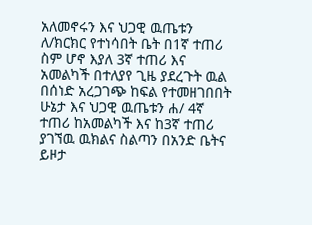አለመኖሩን እና ህጋዊ ዉጤቱን
ለ/ክርክር የተነሳበት ቤት በ1ኛ ተጠሪ ስም ሆኖ እያለ 3ኛ ተጠሪ እና አመልካች በተለያየ ጊዜ ያደረጉት ዉል በሰነድ አረጋገጭ ከፍል የተመዘገበበት ሁኔታ እና ህጋዊ ዉጤቱን ሐ/ 4ኛ ተጠሪ ከአመልካች እና ከ3ኛ ተጠሪ ያገኘዉ ዉክልና ስልጣን በአንድ ቤትና ይዞታ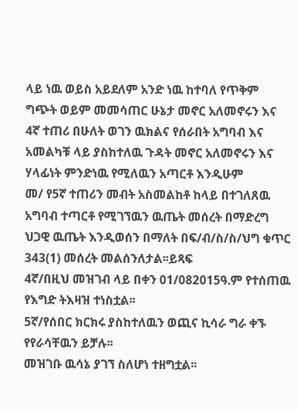ላይ ነዉ ወይስ አይደለም አንድ ነዉ ከተባለ የጥቅም ግጭት ወይም መመሳጠር ሁኔታ መኖር አለመኖሩን እና 4ኛ ተጠሪ በሁለት ወገን ዉክልና የሰራበት አግባብ እና አመልካቹ ላይ ያስከተለዉ ጉዳት መኖር አለመኖሩን እና ሃላፊነት ምንድነዉ የሚለዉን አጣርቶ እንዲሁም
መ/ የ5ኛ ተጠሪን መብት አስመልከቶ ከላይ በተገለጸዉ አግባብ ተጣርቶ የሚገኘዉን ዉጤት መሰረት በማድረግ ህጋዊ ዉጤት እንዲወሰን በማለት በፍ/ብ/ስ/ስ/ህግ ቁጥር 343(1) መሰረት መልሰንለታል፡፡ይጻፍ
4ኛ/በዚህ መዝገብ ላይ በቀን 01/082015ዓ.ም የተሰጠዉ የእግድ ትእዛዝ ተነስቷል፡፡
5ኛ/የሰበር ክርክሩ ያስከተለዉን ወጪና ኪሳራ ግራ ቀኙ የየራሳቸዉን ይቻሉ፡፡
መዝገቡ ዉሳኔ ያገኘ ስለሆነ ተዘግቷል፡፡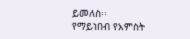ይመለስ፡፡
የማይነበብ የአምስት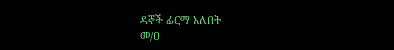ዳኞች ፊርማ አለበት
መ/ዐ